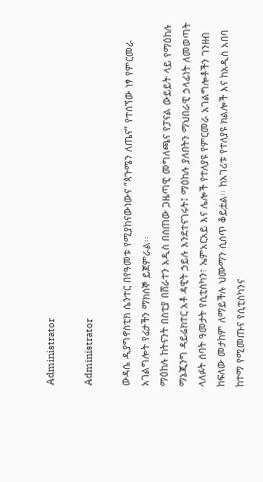Administrator

Administrator

ውዳሴ ዲያግኖስቲክ ሴንተር በየዓመቱ የሚያከናውነውና “ጳጉሜን ለጤና” የተሰኘው ነፃ የምርመራ አገልግሎት የፊታችን ማክሰኞ ይጀምራል፡፡
ማዕከሉ ከትናንት በስቲያ በሸራተን አዲስ በሰጠው ጋዜጣዊ መግለጫና የፓናል ውይይት ላይ የማዕከሉ ማኔጂንግ ዳይሬክተር አቶ ዳዊት ኃይሉ እንደተናገሩት፤ ማዕከሉ ያለበትን ማህበራዊ ኃላፊነት ለመወጣት ላለፉት ሰባት ዓመታት የሲቲስካን፣ ኤምአርአይ እና ሌሎች የተለያዩ የምርመራ አገልግሎቶችን ገንዘብ ከፍለው መታከም ለማይችሉ ህሙማን ሲሰጥ ቆይቷል፡፡ ከአገሪቱ የተለያዩ ክልሎች እና ከአዲስ አበባ ከተማ የሚመጡና የሲቲስካንና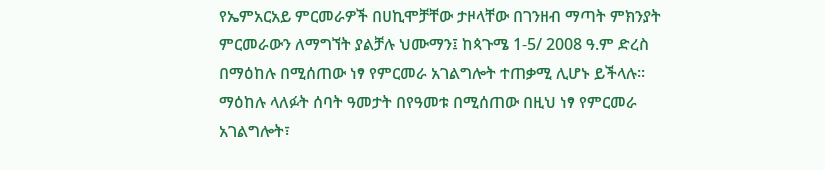የኤምአርአይ ምርመራዎች በሀኪሞቻቸው ታዞላቸው በገንዘብ ማጣት ምክንያት ምርመራውን ለማግኘት ያልቻሉ ህሙማን፤ ከጳጉሜ 1-5/ 2008 ዓ.ም ድረስ በማዕከሉ በሚሰጠው ነፃ የምርመራ አገልግሎት ተጠቃሚ ሊሆኑ ይችላሉ፡፡
ማዕከሉ ላለፉት ሰባት ዓመታት በየዓመቱ በሚሰጠው በዚህ ነፃ የምርመራ አገልግሎት፣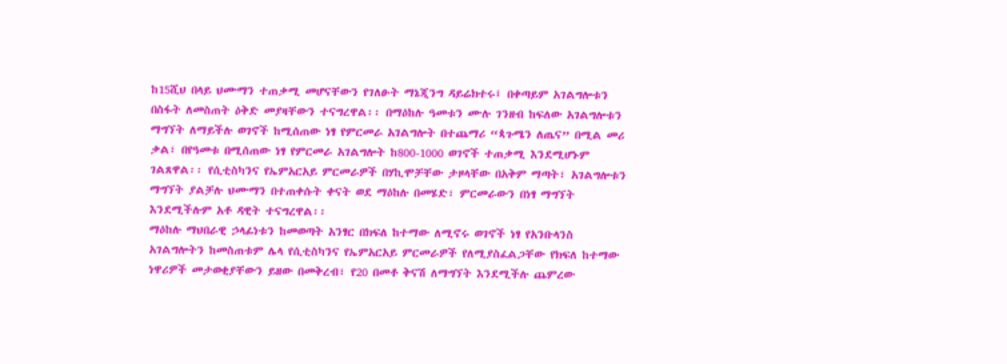ከ15ሺህ በላይ ህሙማን ተጠቃሚ መሆናቸውን የገለፁት ማኔጂንግ ዳይሬክተሩ፤ በቀጣይም አገልግሎቱን በስፋት ለመስጠት ዕቅድ መያዛቸውን ተናግረዋል፡፡ በማዕከሉ ዓመቱን ሙሉ ገንዘብ ከፍለው አገልግሎቱን ማግኘት ለማይችሉ ወገኖች ከሚሰጠው ነፃ የምርመራ አገልግሎት በተጨማሪ “ጳጉሜን ለጤና” በሚል መሪ ቃል፣ በየዓመቱ በሚሰጠው ነፃ የምርመራ አገልግሎት ከ800-1000 ወገኖች ተጠቃሚ እንደሚሆኑም ገልጸዋል፡፡ የሲቲስካንና የኤምአርአይ ምርመራዎች በሃኪሞቻቸው ታዞላቸው በአቅም ማጣት፣ አገልግሎቱን ማግኘት ያልቻሉ ህሙማን በተጠቀሱት ቀናት ወደ ማዕከሉ በመሄድ፣ ምርመራውን በነፃ ማግኘት እንደሚችሉም አቶ ዳዊት ተናግረዋል፡፡
ማዕከሉ ማህበራዊ ኃላፊነቱን ከመወጣት አንፃር በክፍለ ከተማው ለሚኖሩ ወገኖች ነፃ የአንቡላንስ አገልግሎትን ከመስጠቱም ሌላ የሲቲስካንና የኤምአርአይ ምርመራዎች የለሚያስፈልጋቸው የክፍለ ከተማው ነዋሪዎች መታወቂያቸውን ይዘው በመቅረብ፣ የ20 በመቶ ቅናሽ ለማግኘት እንደሚችሉ ጨምረው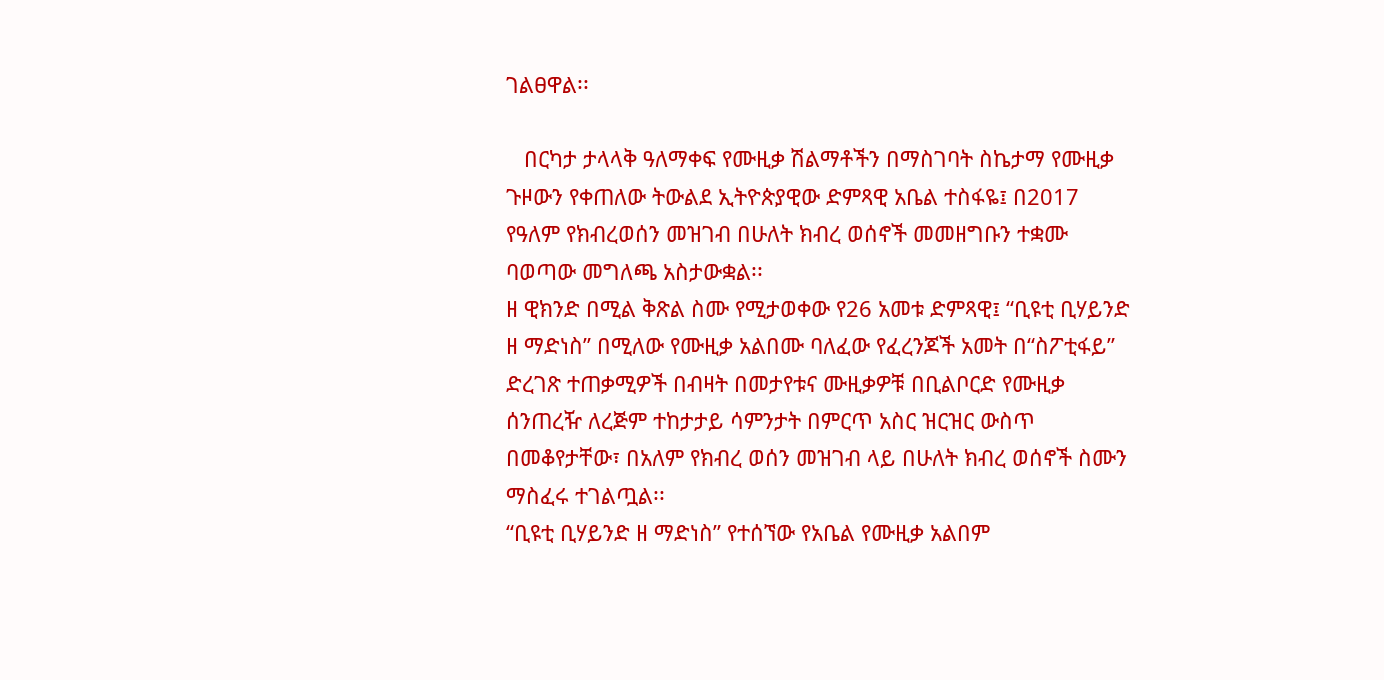ገልፀዋል፡፡

   በርካታ ታላላቅ ዓለማቀፍ የሙዚቃ ሽልማቶችን በማስገባት ስኬታማ የሙዚቃ ጉዞውን የቀጠለው ትውልደ ኢትዮጵያዊው ድምጻዊ አቤል ተስፋዬ፤ በ2017 የዓለም የክብረወሰን መዝገብ በሁለት ክብረ ወሰኖች መመዘግቡን ተቋሙ ባወጣው መግለጫ አስታውቋል፡፡
ዘ ዊክንድ በሚል ቅጽል ስሙ የሚታወቀው የ26 አመቱ ድምጻዊ፤ “ቢዩቲ ቢሃይንድ ዘ ማድነስ” በሚለው የሙዚቃ አልበሙ ባለፈው የፈረንጆች አመት በ“ስፖቲፋይ” ድረገጽ ተጠቃሚዎች በብዛት በመታየቱና ሙዚቃዎቹ በቢልቦርድ የሙዚቃ ሰንጠረዥ ለረጅም ተከታታይ ሳምንታት በምርጥ አስር ዝርዝር ውስጥ በመቆየታቸው፣ በአለም የክብረ ወሰን መዝገብ ላይ በሁለት ክብረ ወሰኖች ስሙን ማስፈሩ ተገልጧል፡፡
“ቢዩቲ ቢሃይንድ ዘ ማድነስ” የተሰኘው የአቤል የሙዚቃ አልበም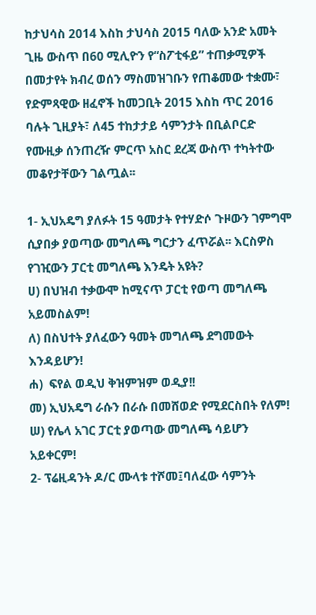ከታህሳስ 2014 እስከ ታህሳስ 2015 ባለው አንድ አመት ጊዜ ውስጥ በ60 ሚሊዮን የ“ስፖቲፋይ” ተጠቃሚዎች በመታየት ክብረ ወሰን ማስመዝገቡን የጠቆመው ተቋሙ፣ የድምጻዊው ዘፈኖች ከመጋቢት 2015 እስከ ጥር 2016 ባሉት ጊዚያት፣ ለ45 ተከታታይ ሳምንታት በቢልቦርድ የሙዚቃ ሰንጠረዥ ምርጥ አስር ደረጃ ውስጥ ተካትተው መቆየታቸውን ገልጧል፡፡

1- ኢህአዴግ ያለፉት 15 ዓመታት የተሃድሶ ጉዞውን ገምግሞ ሲያበቃ ያወጣው መግለጫ ግርታን ፈጥሯል፡፡ እርስዎስ የገዢውን ፓርቲ መግለጫ እንዴት አዩት?
ሀ) በህዝብ ተቃውሞ ከሚናጥ ፓርቲ የወጣ መግለጫ አይመስልም!
ለ) በስህተት ያለፈውን ዓመት መግለጫ ደግመውት እንዳይሆን!
ሐ)  ፍየል ወዲህ ቅዝምዝም ወዲያ!!
መ) ኢህአዴግ ራሱን በራሱ በመሸወድ የሚደርስበት የለም!
ሠ) የሌላ አገር ፓርቲ ያወጣው መግለጫ ሳይሆን አይቀርም!
2- ፕሬዚዳንት ዶ/ር ሙላቱ ተሾመ፤ባለፈው ሳምንት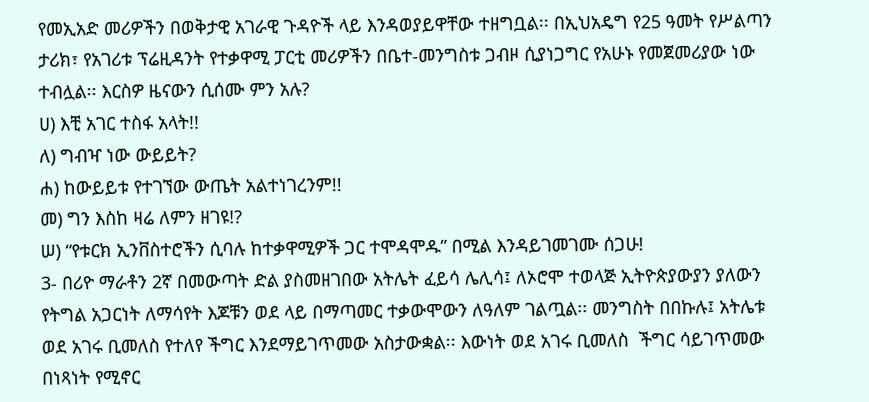የመኢአድ መሪዎችን በወቅታዊ አገራዊ ጉዳዮች ላይ እንዳወያይዋቸው ተዘግቧል፡፡ በኢህአዴግ የ25 ዓመት የሥልጣን ታሪክ፣ የአገሪቱ ፕሬዚዳንት የተቃዋሚ ፓርቲ መሪዎችን በቤተ-መንግስቱ ጋብዞ ሲያነጋግር የአሁኑ የመጀመሪያው ነው ተብሏል፡፡ እርስዎ ዜናውን ሲሰሙ ምን አሉ?
ሀ) እቺ አገር ተስፋ አላት!!
ለ) ግብዣ ነው ውይይት?
ሐ) ከውይይቱ የተገኘው ውጤት አልተነገረንም!!
መ) ግን እስከ ዛሬ ለምን ዘገዩ!?
ሠ) “የቱርክ ኢንቨስተሮችን ሲባሉ ከተቃዋሚዎች ጋር ተሞዳሞዱ” በሚል እንዳይገመገሙ ሰጋሁ!
3- በሪዮ ማራቶን 2ኛ በመውጣት ድል ያስመዘገበው አትሌት ፈይሳ ሌሊሳ፤ ለኦሮሞ ተወላጅ ኢትዮጵያውያን ያለውን የትግል አጋርነት ለማሳየት እጆቹን ወደ ላይ በማጣመር ተቃውሞውን ለዓለም ገልጧል፡፡ መንግስት በበኩሉ፤ አትሌቱ ወደ አገሩ ቢመለስ የተለየ ችግር እንደማይገጥመው አስታውቋል፡፡ እውነት ወደ አገሩ ቢመለስ  ችግር ሳይገጥመው በነጻነት የሚኖር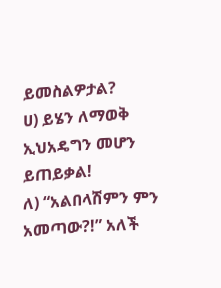ይመስልዎታል?
ሀ) ይሄን ለማወቅ ኢህአዴግን መሆን ይጠይቃል!
ለ) “አልበላሽምን ምን አመጣው?!” አለች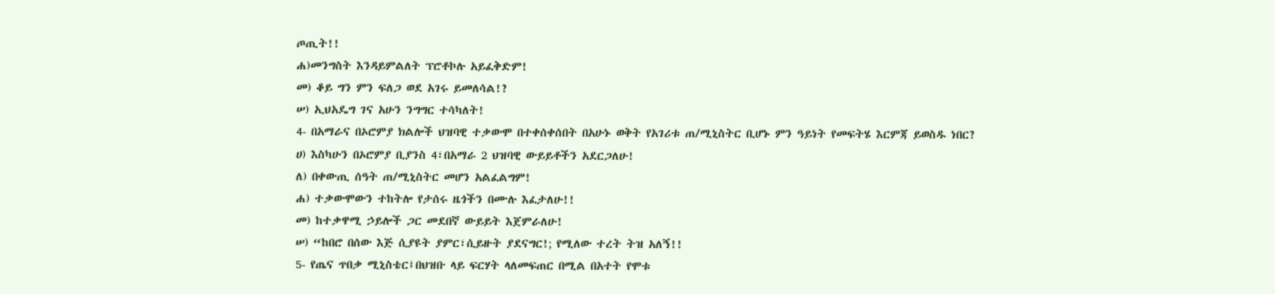ጦጢት!!
ሐ)መንግስት እንዳይምልለት ፕሮቶኮሉ አይፈቅድም!
መ) ቆይ ግን ምን ፍለጋ ወደ አገሩ ይመለሳል!?
ሠ) ኢህአዴግ ገና አሁን ንግግር ተሳካለት!
4- በአማራና በኦሮምያ ክልሎች ህዝባዊ ተቃውሞ በተቀሰቀሰበት በአሁኑ ወቅት የአገሪቱ ጠ/ሚኒስትር ቢሆኑ ምን ዓይነት የመፍትሄ እርምጃ ይወስዱ ነበር?
ሀ) እስካሁን በኦሮምያ ቢያንስ 4፣በአማራ 2 ህዝባዊ ውይይቶችን አደርጋለሁ!
ለ) በቀውጢ ሰዓት ጠ/ሚኒስትር መሆን አልፈልግም!
ሐ) ተቃውሞውን ተከትሎ የታሰሩ ዜጎችን በሙሉ እፈታለሁ!!
መ) ከተቃዋሚ ኃይሎች ጋር መደበኛ ውይይት እጀምራለሁ!
ሠ) “ከበሮ በሰው እጅ ሲያዩት ያምር፣ሲይዙት ያደናግር!; የሚለው ተረት ትዝ አለኝ!!
5- የጤና ጥበቃ ሚኒስቴር፤በህዝቡ ላይ ፍርሃት ላለመፍጠር በሚል በአተት የሞቱ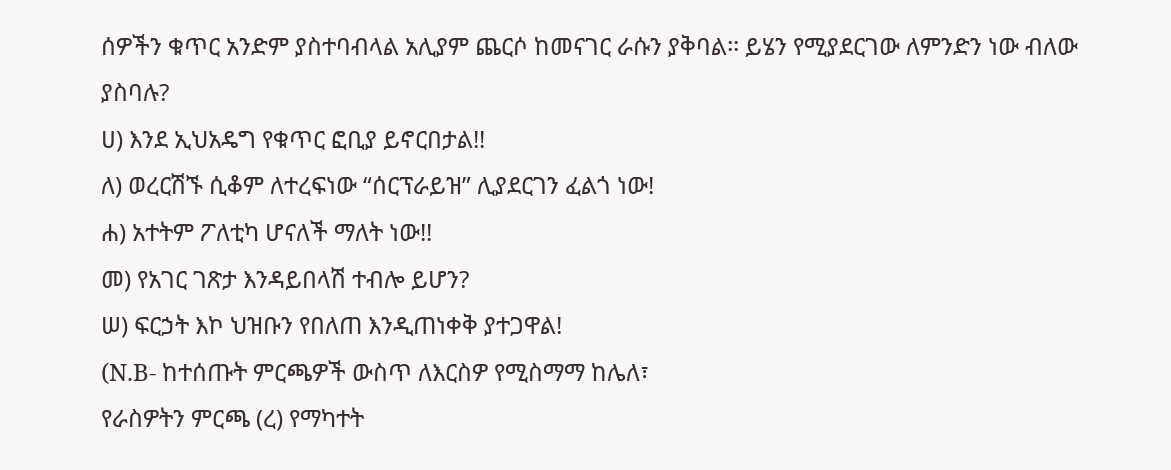ሰዎችን ቁጥር አንድም ያስተባብላል አሊያም ጨርሶ ከመናገር ራሱን ያቅባል፡፡ ይሄን የሚያደርገው ለምንድን ነው ብለው ያስባሉ?
ሀ) እንደ ኢህአዴግ የቁጥር ፎቢያ ይኖርበታል!!
ለ) ወረርሽኙ ሲቆም ለተረፍነው “ሰርፕራይዝ” ሊያደርገን ፈልጎ ነው!
ሐ) አተትም ፖለቲካ ሆናለች ማለት ነው!!
መ) የአገር ገጽታ እንዳይበላሽ ተብሎ ይሆን?
ሠ) ፍርኃት እኮ ህዝቡን የበለጠ እንዲጠነቀቅ ያተጋዋል!
(N.B- ከተሰጡት ምርጫዎች ውስጥ ለእርስዎ የሚስማማ ከሌለ፣
የራስዎትን ምርጫ (ረ) የማካተት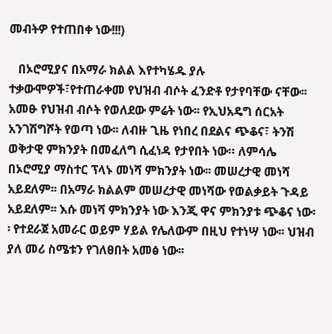መብትዎ የተጠበቀ ነው!!!)

   በኦሮሚያና በአማራ ክልል እየተካሄዱ ያሉ ተቃውሞዎች፣የተጠራቀመ የህዝብ ብሶት ፈንድቶ የታየባቸው ናቸው፡፡ አመፁ የህዝብ ብሶት የወለደው ምሬት ነው፡፡ የኢህአዴግ ሰርአት አንገሽግሾት የወጣ ነው፡፡ ለብዙ ጊዜ የነበረ በደልና ጭቆና፣ ትንሽ ወቅታዊ ምክንያት በመፈለግ ሲፈነዳ የታየበት ነው። ለምሳሌ በኦሮሚያ ማስተር ፕላኑ መነሻ ምክንያት ነው፡፡ መሠረታዊ መነሻ አይደለም፡፡ በአማራ ክልልም መሠረታዊ መነሻው የወልቃይት ጉዳይ አይደለም፡፡ እሱ መነሻ ምክንያት ነው እንጂ ዋና ምክንያቱ ጭቆና ነው፡፡ የተደራጀ አመራር ወይም ሃይል የሌለውም በዚህ የተነሣ ነው፡፡ ህዝብ ያለ መሪ ስሜቱን የገለፀበት አመፅ ነው፡፡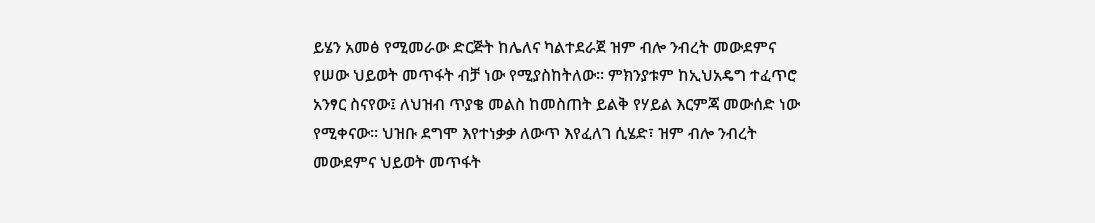ይሄን አመፅ የሚመራው ድርጅት ከሌለና ካልተደራጀ ዝም ብሎ ንብረት መውደምና የሠው ህይወት መጥፋት ብቻ ነው የሚያስከትለው፡፡ ምክንያቱም ከኢህአዴግ ተፈጥሮ አንፃር ስናየው፤ ለህዝብ ጥያቄ መልስ ከመስጠት ይልቅ የሃይል እርምጃ መውሰድ ነው የሚቀናው፡፡ ህዝቡ ደግሞ እየተነቃቃ ለውጥ እየፈለገ ሲሄድ፣ ዝም ብሎ ንብረት መውደምና ህይወት መጥፋት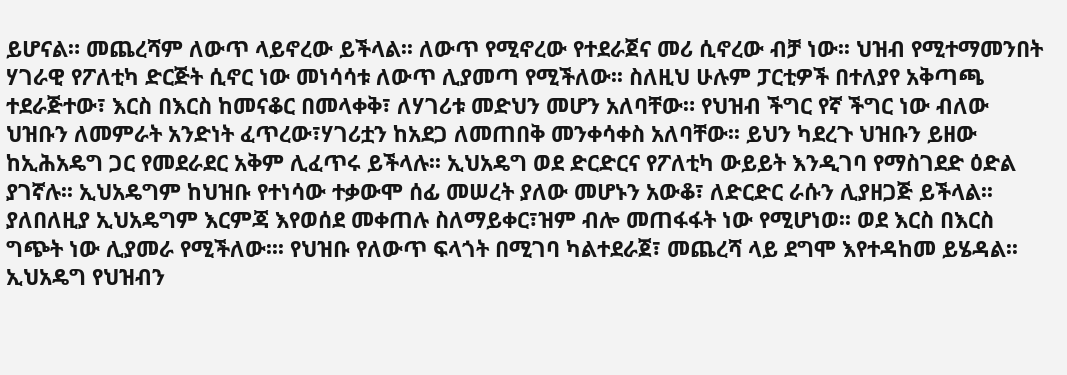ይሆናል። መጨረሻም ለውጥ ላይኖረው ይችላል፡፡ ለውጥ የሚኖረው የተደራጀና መሪ ሲኖረው ብቻ ነው፡፡ ህዝብ የሚተማመንበት ሃገራዊ የፖለቲካ ድርጅት ሲኖር ነው መነሳሳቱ ለውጥ ሊያመጣ የሚችለው፡፡ ስለዚህ ሁሉም ፓርቲዎች በተለያየ አቅጣጫ ተደራጅተው፣ እርስ በእርስ ከመናቆር በመላቀቅ፣ ለሃገሪቱ መድህን መሆን አለባቸው። የህዝብ ችግር የኛ ችግር ነው ብለው ህዝቡን ለመምራት አንድነት ፈጥረው፣ሃገሪቷን ከአደጋ ለመጠበቅ መንቀሳቀስ አለባቸው፡፡ ይህን ካደረጉ ህዝቡን ይዘው ከኢሕአዴግ ጋር የመደራደር አቅም ሊፈጥሩ ይችላሉ፡፡ ኢህአዴግ ወደ ድርድርና የፖለቲካ ውይይት እንዲገባ የማስገደድ ዕድል ያገኛሉ፡፡ ኢህአዴግም ከህዝቡ የተነሳው ተቃውሞ ሰፊ መሠረት ያለው መሆኑን አውቆ፣ ለድርድር ራሱን ሊያዘጋጅ ይችላል፡፡
ያለበለዚያ ኢህአዴግም እርምጃ እየወሰደ መቀጠሉ ስለማይቀር፣ዝም ብሎ መጠፋፋት ነው የሚሆነወ፡፡ ወደ እርስ በእርስ ግጭት ነው ሊያመራ የሚችለው፡፡፡ የህዝቡ የለውጥ ፍላጎት በሚገባ ካልተደራጀ፣ መጨረሻ ላይ ደግሞ እየተዳከመ ይሄዳል፡፡ ኢህአዴግ የህዝብን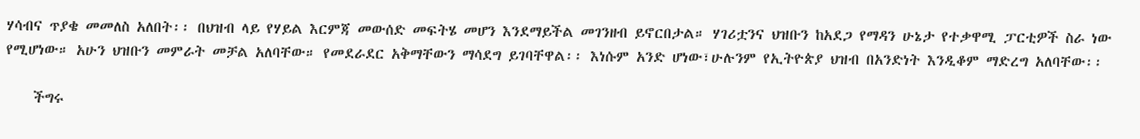ሃሳብና ጥያቄ መመለስ አለበት፡፡ በህዝብ ላይ የሃይል እርምጃ መውሰድ መፍትሄ መሆን እንደማይችል መገንዘብ ይኖርበታል። ሃገሪቷንና ህዝቡን ከአደጋ የማዳን ሁኔታ የተቃዋሚ ፓርቲዎች ስራ ነው የሚሆነው። አሁን ህዝቡን መምራት መቻል አለባቸው። የመደራደር አቅማቸውን ማሳደግ ይገባቸዋል፡፡ እነሱም አንድ ሆነው፣ሁሉንም የኢትዮጵያ ህዝብ በአንድነት እንዲቆም ማድረግ አለባቸው፡፡

    ችግሩ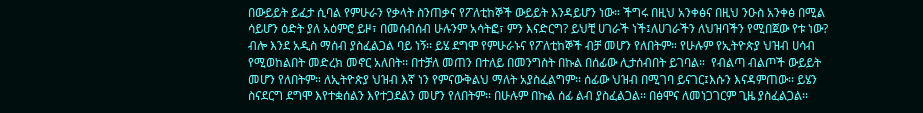በውይይት ይፈታ ሲባል የምሁራን የቃላት ስንጠቃና የፖለቲከኞች ውይይት እንዳይሆን ነው። ችግሩ በዚህ አንቀፅና በዚህ ንዑስ አንቀፅ በሚል ሳይሆን ዕድት ያለ አዕምሮ ይዞ፣ በመሰብሰብ ሁሉንም አሳትፎ፣ ምን እናድርግ? ይህቺ ሀገራች ነች፤ለሀገራችን ለህዝባችን የሚበጀው የቱ ነው? ብሎ እንደ አዲስ ማሰብ ያስፈልጋል ባይ ነኝ፡፡ ይሄ ደግሞ የምሁራኑና የፖለቲከኞች ብቻ መሆን የለበትም። የሁሉም የኢትዮጵያ ህዝብ ሀሳብ የሚወከልበት መድረክ መኖር አለበት፡፡ በተቻለ መጠን በተለይ በመንግስት በኩል በሰፊው ሊታሰብበት ይገባል።  የብልጣ ብልጦች ውይይት መሆን የለበትም። ለኢትዮጵያ ህዝብ እኛ ነን የምናውቅልህ ማለት አያስፈልግም፡፡ ሰፊው ህዝብ በሚገባ ይናገር፤እሱን እናዳምጠው፡፡ ይሄን ስናደርግ ደግሞ እየተቋሰልን እየተጋደልን መሆን የለበትም፡፡ በሁሉም በኩል ሰፊ ልብ ያስፈልጋል፡፡ በፅሞና ለመነጋገርም ጊዜ ያስፈልጋል፡፡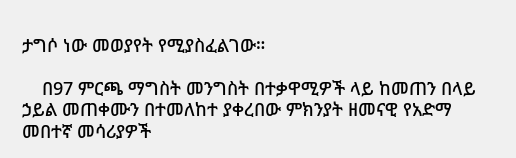ታግሶ ነው መወያየት የሚያስፈልገው።

    በ97 ምርጫ ማግስት መንግስት በተቃዋሚዎች ላይ ከመጠን በላይ ኃይል መጠቀሙን በተመለከተ ያቀረበው ምክንያት ዘመናዊ የአድማ መበተኛ መሳሪያዎች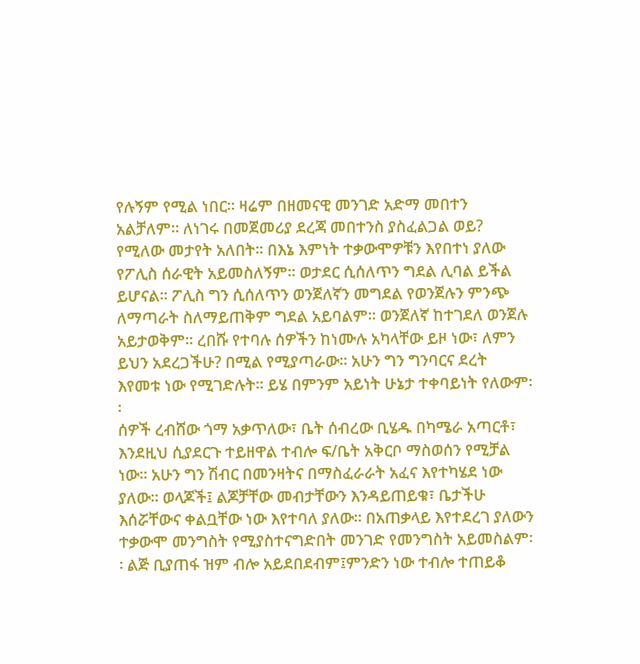የሉኝም የሚል ነበር፡፡ ዛሬም በዘመናዊ መንገድ አድማ መበተን አልቻለም። ለነገሩ በመጀመሪያ ደረጃ መበተንስ ያስፈልጋል ወይ? የሚለው መታየት አለበት፡፡ በእኔ እምነት ተቃውሞዎቹን እየበተነ ያለው የፖሊስ ሰራዊት አይመስለኝም፡፡ ወታደር ሲሰለጥን ግደል ሊባል ይችል ይሆናል፡፡ ፖሊስ ግን ሲሰለጥን ወንጀለኛን መግደል የወንጀሉን ምንጭ ለማጣራት ስለማይጠቅም ግደል አይባልም፡፡ ወንጀለኛ ከተገደለ ወንጀሉ አይታወቅም፡፡ ረበሹ የተባሉ ሰዎችን ከነሙሉ አካላቸው ይዞ ነው፣ ለምን ይህን አደረጋችሁ? በሚል የሚያጣራው፡፡ አሁን ግን ግንባርና ደረት እየመቱ ነው የሚገድሉት፡፡ ይሄ በምንም አይነት ሁኔታ ተቀባይነት የለውም፡፡
ሰዎች ረብሸው ጎማ አቃጥለው፣ ቤት ሰብረው ቢሄዱ በካሜራ አጣርቶ፣ እንደዚህ ሲያደርጉ ተይዘዋል ተብሎ ፍ/ቤት አቅርቦ ማስወሰን የሚቻል ነው፡፡ አሁን ግን ሽብር በመንዛትና በማስፈራራት አፈና እየተካሄደ ነው ያለው፡፡ ወላጆች፤ ልጆቻቸው መብታቸውን እንዳይጠይቁ፣ ቤታችሁ እሰሯቸውና ቀልቧቸው ነው እየተባለ ያለው፡፡ በአጠቃላይ እየተደረገ ያለውን ተቃውሞ መንግስት የሚያስተናግድበት መንገድ የመንግስት አይመስልም፡፡ ልጅ ቢያጠፋ ዝም ብሎ አይደበደብም፤ምንድን ነው ተብሎ ተጠይቆ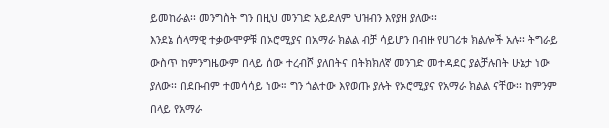ይመከራል፡፡ መንግስት ግን በዚህ መንገድ አይደለም ህዝብን እየያዘ ያለው፡፡
እንደኔ ሰላማዊ ተቃውሞዎቹ በኦሮሚያና በአማራ ክልል ብቻ ሳይሆን በብዙ የሀገሪቱ ክልሎች አሉ፡፡ ትግራይ ውስጥ ከምንግዜውም በላይ ሰው ተረብሾ ያለበትና በትክክለኛ መንገድ መተዳደር ያልቻሉበት ሁኔታ ነው ያለው፡፡ በደቡብም ተመሳሳይ ነው። ግን ጎልተው እየወጡ ያሉት የኦሮሚያና የአማራ ክልል ናቸው፡፡ ከምንም በላይ የአማራ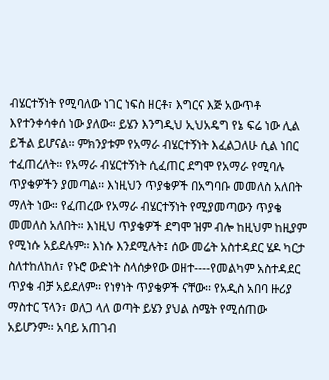ብሄርተኝነት የሚባለው ነገር ነፍስ ዘርቶ፣ እግርና እጅ አውጥቶ እየተንቀሳቀሰ ነው ያለው። ይሄን እንግዲህ ኢህአዴግ የኔ ፍሬ ነው ሊል ይችል ይሆናል፡፡ ምክንያቱም የአማራ ብሄርተኝነት እፈልጋለሁ ሲል ነበር ተፈጠረለት። የአማራ ብሄርተኝነት ሲፈጠር ደግሞ የአማራ የሚባሉ ጥያቄዎችን ያመጣል፡፡ እነዚህን ጥያቄዎች በአግባቡ መመለስ አለበት ማለት ነው። የፈጠረው የአማራ ብሄርተኝነት የሚያመጣውን ጥያቄ መመለስ አለበት። እነዚህ ጥያቄዎች ደግሞ ዝም ብሎ ከዚህም ከዚያም የሚነሱ አይደሉም፡፡ እነሱ እንደሚሉት፤ ሰው መሬት አስተዳደር ሄዶ ካርታ ስለተከለከለ፣ የኑሮ ውድነት ስላሰቃየው ወዘተ----የመልካም አስተዳደር ጥያቄ ብቻ አይደለም፡፡ የነፃነት ጥያቄዎች ናቸው፡፡ የአዲስ አበባ ዙሪያ ማስተር ፕላን፣ ወለጋ ላለ ወጣት ይሄን ያህል ስሜት የሚሰጠው አይሆንም፡፡ አባይ አጠገብ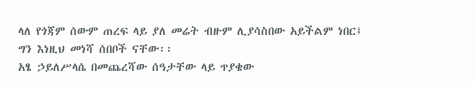ላለ የጎጃም ሰውም ጠረፍ ላይ ያለ መሬት ብዙም ሊያሳስበው አይችልም ነበር፤ ግን እነዚህ መነሻ ሰበቦች ናቸው፡፡
አፄ ኃይለሥላሴ በመጨረሻው ሰዓታቸው ላይ ጥያቄው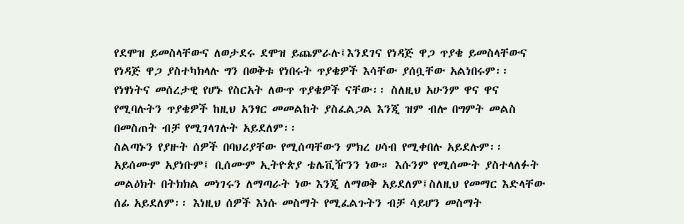የደሞዝ ይመስላቸውና ለወታደሩ ደሞዝ ይጨምራሉ፤እንደገና የነዳጅ ዋጋ ጥያቄ ይመስላቸውና የነዳጅ ዋጋ ያስተካክላሉ ግን በወቅቱ የነበሩት ጥያቄዎች እሳቸው ያሰቧቸው አልነበሩም፡፡ የነፃነትና መሰረታዊ የሆኑ የስርአት ለውጥ ጥያቄዎች ናቸው፡፡ ስለዚህ አሁንም ዋና ዋና የሚባሉትን ጥያቄዎች ከዚህ አንፃር መመልከት ያስፈልጋል እንጂ ዝም ብሎ በግምት መልስ በመስጠት ብቻ የሚገላገሉት አይደለም፡፡
ስልጣኑን የያዙት ሰዎች በባህሪያቸው የሚሰጣቸውን ምክረ ሀሳብ የሚቀበሉ አይደሉም፡፡ አይሰሙም አያነቡም፤ ቢሰሙም ኢትዮጵያ ቴሌቪዥንን ነው። እሱንም የሚሰሙት ያስተላለፉት መልዕክት በትክክል መነገሩን ለማጣራት ነው እንጂ ለማወቅ አይደለም፤ስለዚህ የመማር እድላቸው ሰፊ አይደለም፡፡ እነዚህ ሰዎች እነሱ መስማት የሚፈልጉትን ብቻ ሳይሆን መስማት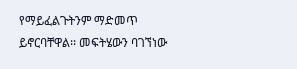የማይፈልጉትንም ማድመጥ ይኖርባቸዋል፡፡ መፍትሄውን ባገኘነው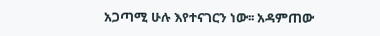አጋጣሚ ሁሉ እየተናገርን ነው፡፡ አዳምጠው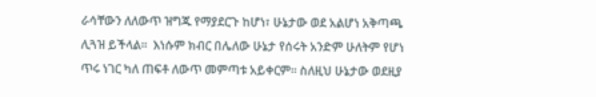ራሳቸውን ለለውጥ ዝግጁ የማያደርጉ ከሆነ፣ ሁኔታው ወደ አልሆነ አቅጣጫ ሊጓዝ ይችላል፡፡  እነሱም ክብር በሌለው ሁኔታ የሰሩት አንድም ሁለትም የሆነ ጥሩ ነገር ካለ ጠፍቶ ለውጥ መምጣቱ አይቀርም፡፡ ስለዚህ ሁኔታው ወደዚያ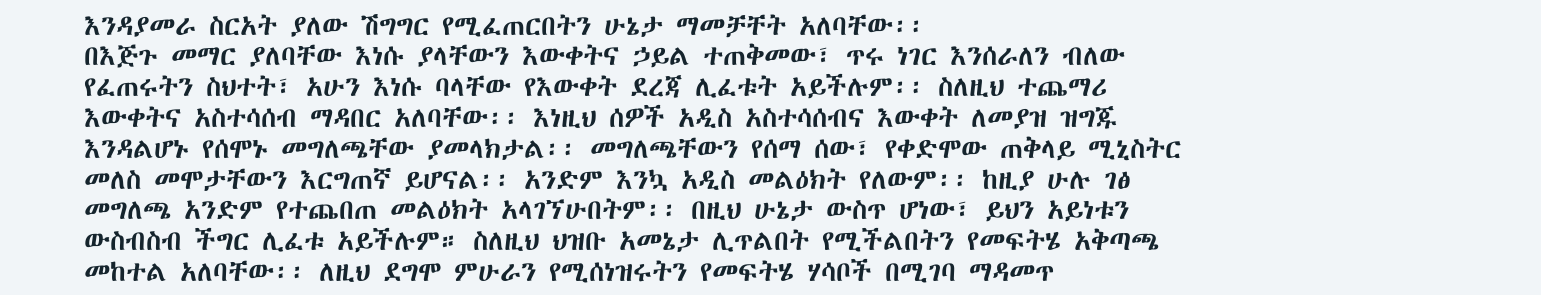እንዳያመራ ስርአት ያለው ሽግግር የሚፈጠርበትን ሁኔታ ማመቻቸት አለባቸው፡፡
በእጅጉ መማር ያለባቸው እነሱ ያላቸውን እውቀትና ኃይል ተጠቅመው፣ ጥሩ ነገር እንሰራለን ብለው የፈጠሩትን ስህተት፣ አሁን እነሱ ባላቸው የእውቀት ደረጃ ሊፈቱት አይችሉም፡፡ ስለዚህ ተጨማሪ እውቀትና አስተሳሰብ ማዳበር አለባቸው፡፡ እነዚህ ሰዎች አዲስ አስተሳሰብና እውቀት ለመያዝ ዝግጁ እንዳልሆኑ የሰሞኑ መግለጫቸው ያመላክታል፡፡ መግለጫቸውን የሰማ ሰው፣ የቀድሞው ጠቅላይ ሚኒስትር መለስ መሞታቸውን እርግጠኛ ይሆናል፡፡ አንድም እንኳ አዲስ መልዕክት የለውም፡፡ ከዚያ ሁሉ ገፅ መግለጫ አንድም የተጨበጠ መልዕክት አላገኘሁበትም፡፡ በዚህ ሁኔታ ውስጥ ሆነው፣ ይህን አይነቱን ውስብስብ ችግር ሊፈቱ አይችሉም። ስለዚህ ህዝቡ አመኔታ ሊጥልበት የሚችልበትን የመፍትሄ አቅጣጫ መከተል አለባቸው፡፡ ለዚህ ደግሞ ምሁራን የሚሰነዝሩትን የመፍትሄ ሃሳቦች በሚገባ ማዳመጥ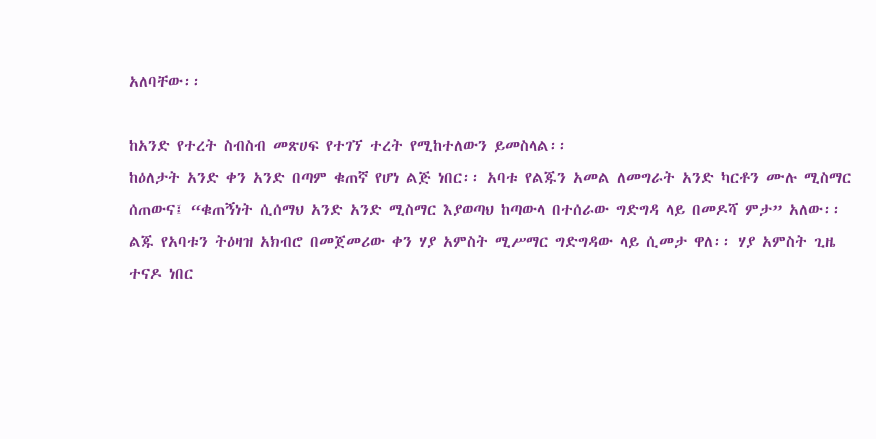አለባቸው፡፡

ከአንድ የተረት ስብስብ መጽሀፍ የተገኘ ተረት የሚከተለውን ይመስላል፡፡
ከዕለታት አንድ ቀን አንድ በጣም ቁጠኛ የሆነ ልጅ ነበር፡፡ አባቱ የልጁን አመል ለመግራት አንድ ካርቶን ሙሉ ሚስማር ሰጠውና፤ “ቁጠኝነት ሲሰማህ አንድ አንድ ሚስማር እያወጣህ ከጣውላ በተሰራው ግድግዳ ላይ በመዶሻ ምታ” አለው፡፡
ልጁ የአባቱን ትዕዛዝ አክብሮ በመጀመሪው ቀን ሃያ አምስት ሚሥማር ግድግዳው ላይ ሲመታ ዋለ፡፡ ሃያ አምስት ጊዜ ተናዶ ነበር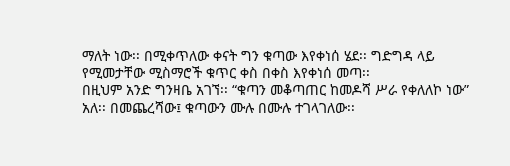ማለት ነው፡፡ በሚቀጥለው ቀናት ግን ቁጣው እየቀነሰ ሄደ፡፡ ግድግዳ ላይ የሚመታቸው ሚስማሮች ቁጥር ቀስ በቀስ እየቀነሰ መጣ፡፡
በዚህም አንድ ግንዛቤ አገኘ፡፡ “ቁጣን መቆጣጠር ከመዶሻ ሥራ የቀለለኮ ነው” አለ፡፡ በመጨረሻው፤ ቁጣውን ሙሉ በሙሉ ተገላገለው፡፡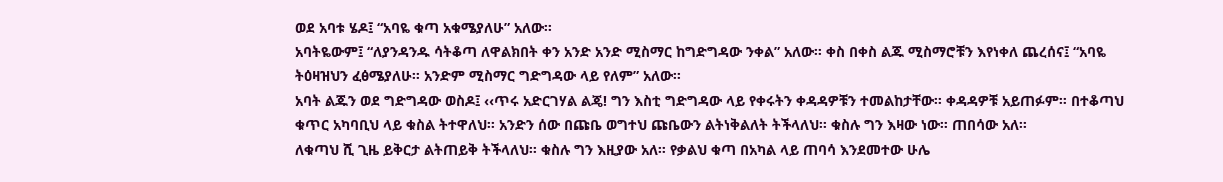ወደ አባቱ ሄዶ፤ “አባዬ ቁጣ አቁሜያለሁ” አለው፡፡
አባትዬውም፤ “ለያንዳንዱ ሳትቆጣ ለዋልክበት ቀን አንድ አንድ ሚስማር ከግድግዳው ንቀል” አለው፡፡ ቀስ በቀስ ልጁ ሚስማሮቹን እየነቀለ ጨረሰና፤ “አባዬ ትዕዛዝህን ፈፅሜያለሁ፡፡ አንድም ሚስማር ግድግዳው ላይ የለም” አለው፡፡
አባት ልጁን ወደ ግድግዳው ወስዶ፤ ‹‹ጥሩ አድርገሃል ልጄ! ግን እስቲ ግድግዳው ላይ የቀሩትን ቀዳዳዎቹን ተመልከታቸው፡፡ ቀዳዳዎቹ አይጠፉም። በተቆጣህ ቁጥር አካባቢህ ላይ ቁስል ትተዋለህ፡፡ አንድን ሰው በጩቤ ወግተህ ጩቤውን ልትነቅልለት ትችላለህ፡፡ ቁስሉ ግን እዛው ነው። ጠበሳው አለ፡፡
ለቁጣህ ሺ ጊዜ ይቅርታ ልትጠይቅ ትችላለህ፡፡ ቁስሉ ግን እዚያው አለ። የቃልህ ቁጣ በአካል ላይ ጠባሳ እንደመተው ሁሌ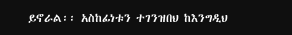ይኖራል፡፡ አስከፊነቱን ተገንዝበህ ከእንግዲህ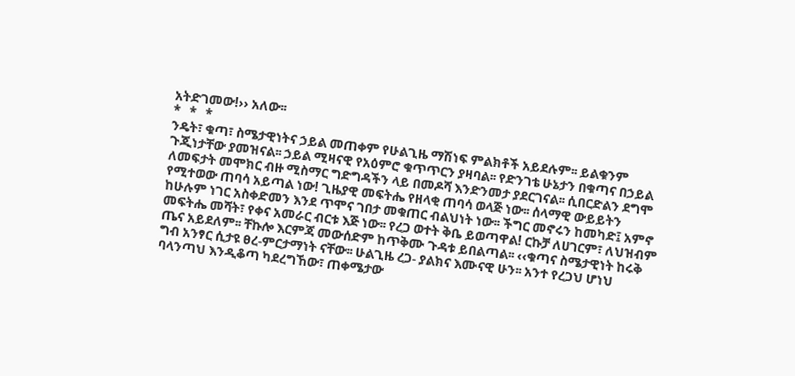አትድገመው!›› አለው፡፡
*   *   *
ንዴት፣ ቁጣ፣ ስሜታዊነትና ኃይል መጠቀም የሁልጊዜ ማሽነፍ ምልክቶች አይደሉም፡፡ ይልቁንም ጉጂነታቸው ያመዝናል፡፡ ኃይል ሚዛናዊ የአዕምሮ ቁጥጥርን ያዛባል፡፡ የድንገቴ ሁኔታን በቁጣና በኃይል ለመፍታት መሞክር ብዙ ሚስማር ግድግዳችን ላይ በመዶሻ እንድንመታ ያደርገናል፡፡ ሲበርድልን ደግሞ የሚተወው ጠባሳ አይጣል ነው! ጊዜያዊ መፍትሔ የዘላቂ ጠባሳ ወላጅ ነው፡፡ ሰላማዊ ውይይትን ከሁሉም ነገር አስቀድመን እንደ ጥሞና ገበታ መቁጠር ብልህነት ነው፡፡ ችግር መኖሩን ከመካድ፤ አምኖ መፍትሔ መሻት፣ የቀና አመራር ብርቱ እጅ ነው፡፡ የረጋ ወተት ቅቤ ይወጣዋል! ርኩቻ ለሀገርም፣ ለህዝብም ጤና አይደለም፡፡ ቸኩሎ እርምጃ መውሰድም ከጥቅሙ ጉዳቱ ይበልጣል፡፡ ‹‹ቁጣና ስሜታዊነት ከሩቅ ግብ አንፃር ሲታዩ ፀረ-ምርታማነት ናቸው፡፡ ሁልጊዜ ረጋ- ያልክና እሙናዊ ሁን፡፡ አንተ የረጋህ ሆነህ ባላንጣህ እንዲቆጣ ካደረግኸው፣ ጠቀሜታው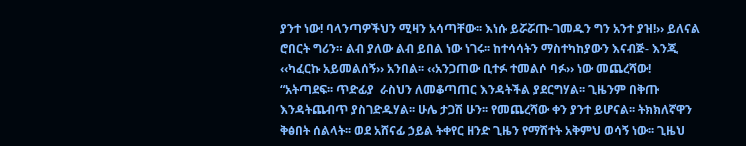ያንተ ነው! ባላንጣዎችህን ሚዛን አሳጣቸው፡፡ እነሱ ይሯሯጡ-ገመዱን ግን አንተ ያዝ!›› ይለናል ሮበርት ግሪን። ልብ ያለው ልብ ይበል ነው ነገሩ፡፡ ከተሳሳትን ማስተካከያውን እናብጅ- እንጂ ‹‹ካፈርኩ አይመልሰኝ›› አንበል፡፡ ‹‹አንጋጠው ቢተፉ ተመልሶ ባፉ›› ነው መጨረሻው!
“አትጣደፍ፡፡ ጥድፊያ  ራስህን ለመቆጣጠር እንዳትችል ያደርግሃል፡፡ ጊዜንም በቅጡ እንዳትጨብጥ ያስገድዱሃል፡፡ ሁሌ ታጋሽ ሁን፡፡ የመጨረሻው ቀን ያንተ ይሆናል፡፡ ትክክለኛዋን ቅፅበት ሰልላት፡፡ ወደ አሸናፊ ኃይል ትቀየር ዘንድ ጊዜን የማሽተት አቅምህ ወሳኝ ነው፡፡ ጊዜህ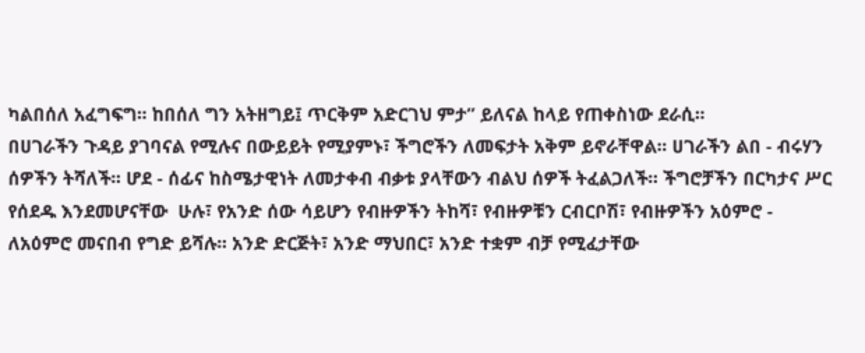ካልበሰለ አፈግፍግ፡፡ ከበሰለ ግን አትዘግይ፤ ጥርቅም አድርገህ ምታ” ይለናል ከላይ የጠቀስነው ደራሲ፡፡
በሀገራችን ጉዳይ ያገባናል የሚሉና በውይይት የሚያምኑ፣ ችግሮችን ለመፍታት አቅም ይኖራቸዋል፡፡ ሀገራችን ልበ - ብሩሃን ሰዎችን ትሻለች፡፡ ሆደ - ሰፊና ከስሜታዊነት ለመታቀብ ብቃቱ ያላቸውን ብልህ ሰዎች ትፈልጋለች። ችግሮቻችን በርካታና ሥር የሰደዱ እንደመሆናቸው  ሁሉ፣ የአንድ ሰው ሳይሆን የብዙዎችን ትከሻ፣ የብዙዎቹን ርብርቦሽ፣ የብዙዎችን አዕምሮ - ለአዕምሮ መናበብ የግድ ይሻሉ፡፡ አንድ ድርጅት፣ አንድ ማህበር፣ አንድ ተቋም ብቻ የሚፈታቸው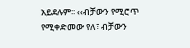አይደሉም፡፡ ‹‹ብቻውን የሚሮጥ የሚቀድመው የለ፣ ብቻውን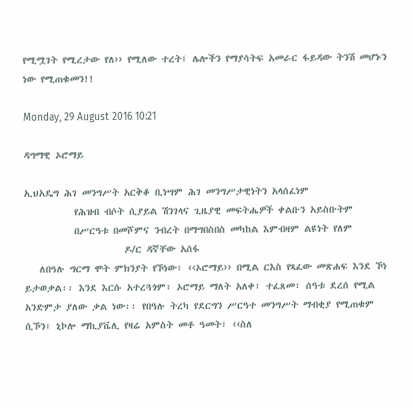የሚሟገት የሚረታው የለ›› የሚለው ተረት፤ ሌሎችን የማያሳትፍ አመራር ፋይዳው ትንሽ መሆኑን ነው የሚጠቁመን!!

Monday, 29 August 2016 10:21

ዳግማዊ ኦሮማይ

ኢህአዴግ ሕገ መንግሥት አርቅቆ ቢነሣም ሕገ መንግሥታዊነትን አላሰፈነም
          የሕዝብ ብሶት ሲያይል ሽንገላና ጊዜያዊ መፍትሔዎች ቀልቡን አይስቡትም
          በሥርዓቱ በመሾምና ንብረት በማግበስበስ መካከል እምብዛም ልዩነት የለም
                    ዶ/ር ዳኛቸው አሰፋ
   ለበዓሉ ግርማ ሞት ምክንያት የኾነው፣ ‹‹ኦሮማይ›› በሚል ርእስ የጻፈው መጽሐፍ እንደ ኾነ ይታወቃል፡፡ እንደ እርሱ አተረጓጎም፣ ኦሮማይ ማለት አለቀ፣ ተፈጸመ፣ ሰዓቱ ደረሰ የሚል አንድምታ ያለው ቃል ነው፡፡ የበዓሉ ትረካ የደርግን ሥርዓተ መንግሥት ማብቂያ የሚጠቁም ሲኾን፣ ኒኮሎ ማኪያቬሊ የዛሬ አምስት መቶ ዓመት፣ ‹‹ስለ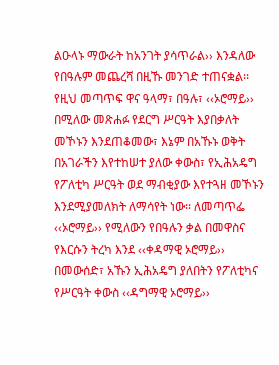ልዑላኑ ማውራት ከአንገት ያሳጥራል›› እንዳለው የበዓሉም መጨረሻ በዚኹ መንገድ ተጠናቋል፡፡
የዚህ መጣጥፍ ዋና ዓላማ፣ በዓሉ፣ ‹‹ኦሮማይ›› በሚለው መጽሐፉ የደርግ ሥርዓት እያበቃለት መኾኑን እንደጠቆመው፣ እኔም በአኹኑ ወቅት በአገራችን እየተከሠተ ያለው ቀውስ፣ የኢሕአዴግ የፖለቲካ ሥርዓት ወደ ማብቂያው እየተጓዘ መኾኑን እንደሚያመለክት ለማሳየት ነው፡፡ ለመጣጥፌ ‹‹ኦሮማይ›› የሚለውን የበዓሉን ቃል በመዋስና የእርሱን ትረካ እንደ ‹‹ቀዳማዊ ኦሮማይ›› በመውሰድ፣ አኹን ኢሕአዴግ ያለበትን የፖለቲካና የሥርዓት ቀውስ ‹‹ዳግማዊ ኦሮማይ››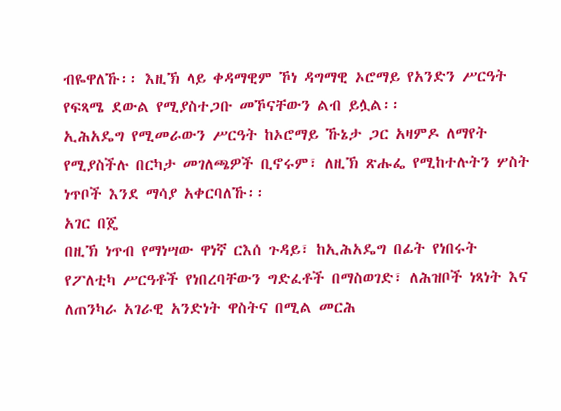ብዬዋለኹ፡፡ እዚኽ ላይ ቀዳማዊም ኾነ ዳግማዊ ኦሮማይ የአንድን ሥርዓት የፍጻሜ ደውል የሚያስተጋቡ መኾናቸውን ልብ ይሏል፡፡
ኢሕአዴግ የሚመራውን ሥርዓት ከኦሮማይ ኹኔታ ጋር አዛምዶ ለማየት የሚያስችሉ በርካታ መገለጫዎች ቢኖሩም፣ ለዚኽ ጽሑፌ የሚከተሉትን ሦስት ነጥቦች እንደ ማሳያ አቀርባለኹ፡፡
አገር በጄ
በዚኽ ነጥብ የማነሣው ዋነኛ ርእሰ ጉዳይ፣ ከኢሕአዴግ በፊት የነበሩት የፖለቲካ ሥርዓቶች የነበረባቸውን ግድፈቶች በማስወገድ፣ ለሕዝቦች ነጻነት እና ለጠንካራ አገራዊ አንድነት ዋስትና በሚል መርሕ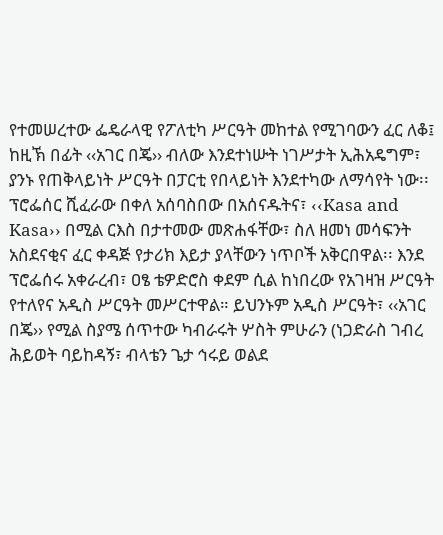የተመሠረተው ፌዴራላዊ የፖለቲካ ሥርዓት መከተል የሚገባውን ፈር ለቆ፤ ከዚኽ በፊት ‹‹አገር በጄ›› ብለው እንደተነሡት ነገሥታት ኢሕአዴግም፣ ያንኑ የጠቅላይነት ሥርዓት በፓርቲ የበላይነት እንደተካው ለማሳየት ነው፡፡
ፕሮፌሰር ሺፈራው በቀለ አሰባስበው በአሰናዱትና፣ ‹‹Kasa and Kasa›› በሚል ርእስ በታተመው መጽሐፋቸው፣ ስለ ዘመነ መሳፍንት አስደናቂና ፈር ቀዳጅ የታሪክ እይታ ያላቸውን ነጥቦች አቅርበዋል፡፡ እንደ ፕሮፌሰሩ አቀራረብ፣ ዐፄ ቴዎድሮስ ቀደም ሲል ከነበረው የአገዛዝ ሥርዓት የተለየና አዲስ ሥርዓት መሥርተዋል። ይህንኑም አዲስ ሥርዓት፣ ‹‹አገር በጄ›› የሚል ስያሜ ሰጥተው ካብራሩት ሦስት ምሁራን (ነጋድራስ ገብረ ሕይወት ባይከዳኝ፣ ብላቴን ጌታ ኅሩይ ወልደ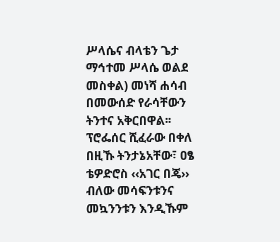ሥላሴና ብላቴን ጌታ ማኅተመ ሥላሴ ወልደ መስቀል) መነሻ ሐሳብ በመውሰድ የራሳቸውን ትንተና አቅርበዋል፡፡
ፕሮፌሰር ሺፈራው በቀለ በዚኹ ትንታኔአቸው፣ ዐፄ ቴዎድሮስ ‹‹አገር በጄ›› ብለው መሳፍንቱንና መኳንንቱን እንዲኹም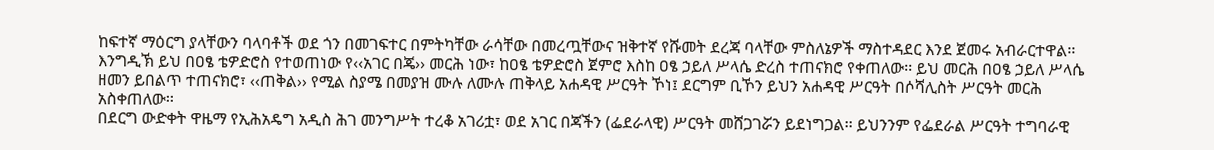ከፍተኛ ማዕርግ ያላቸውን ባላባቶች ወደ ጎን በመገፍተር በምትካቸው ራሳቸው በመረጧቸውና ዝቅተኛ የሹመት ደረጃ ባላቸው ምስለኔዎች ማስተዳደር እንደ ጀመሩ አብራርተዋል፡፡ እንግዲኽ ይህ በዐፄ ቴዎድሮስ የተወጠነው የ‹‹አገር በጄ›› መርሕ ነው፣ ከዐፄ ቴዎድሮስ ጀምሮ እስከ ዐፄ ኃይለ ሥላሴ ድረስ ተጠናክሮ የቀጠለው፡፡ ይህ መርሕ በዐፄ ኃይለ ሥላሴ ዘመን ይበልጥ ተጠናክሮ፣ ‹‹ጠቅል›› የሚል ስያሜ በመያዝ ሙሉ ለሙሉ ጠቅላይ አሐዳዊ ሥርዓት ኾነ፤ ደርግም ቢኾን ይህን አሐዳዊ ሥርዓት በሶሻሊስት ሥርዓት መርሕ አስቀጠለው፡፡
በደርግ ውድቀት ዋዜማ የኢሕአዴግ አዲስ ሕገ መንግሥት ተረቆ አገሪቷ፣ ወደ አገር በጃችን (ፌደራላዊ) ሥርዓት መሸጋገሯን ይደነግጋል፡፡ ይህንንም የፌደራል ሥርዓት ተግባራዊ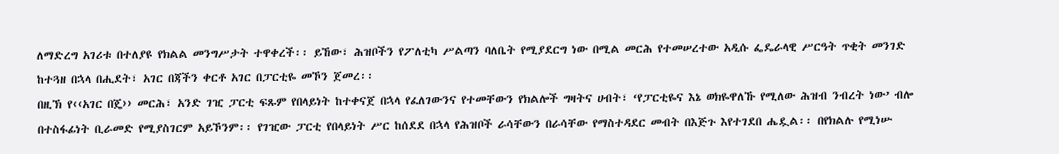ለማድረግ አገሪቱ በተለያዩ የክልል መንግሥታት ተዋቀረች፡፡ ይኸው፣ ሕዝቦችን የፖለቲካ ሥልጣን ባለቤት የሚያደርግ ነው በሚል መርሕ የተመሠረተው አዲሱ ፌዴራላዊ ሥርዓት ጥቂት መንገድ ከተጓዘ በኋላ በሒደት፣ አገር በጃችን ቀርቶ አገር በፓርቲዬ መኾን ጀመረ፡፡
በዚኽ የ‹‹አገር በጄ›› መርሕ፣ አንድ ገዢ ፓርቲ ፍጹም የበላይነት ከተቀናጀ በኋላ የፈለገውንና የተመቸውን የክልሎች ግዛትና ሀብት፣ ‘የፓርቲዬና እኔ ወክዬዋለኹ የሚለው ሕዝብ ንብረት ነው’ ብሎ በተስፋፊነት ቢራመድ የሚያስገርም አይኾንም፡፡ የገዢው ፓርቲ የበላይነት ሥር ከሰደደ በኋላ የሕዝቦች ራሳቸውን በራሳቸው የማስተዳደር መብት በእጅጉ እየተገደበ ሔዷል፡፡ በየክልሉ የሚነሡ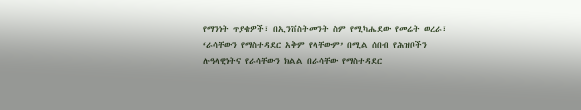የማንነት ጥያቄዎች፣ በኢንቨስትመንት ስም የሚካሔደው የመሬት ወረራ፣ ‘ራሳቸውን የማስተዳደር አቅም የላቸውም’ በሚል ሰበብ የሕዝቦችን ሉዓላዊነትና የራሳቸውን ክልል በራሳቸው የማስተዳደር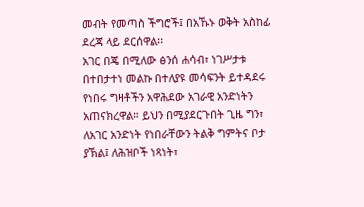መብት የመጣስ ችግሮች፤ በአኹኑ ወቅት አስከፊ ደረጃ ላይ ደርሰዋል፡፡
አገር በጄ በሚለው ፅንሰ ሐሳብ፣ ነገሥታቱ በተበታተነ መልኩ በተለያዩ መሳፍንት ይተዳደሩ የነበሩ ግዛቶችን አዋሕደው አገራዊ አንድነትን አጠናክረዋል። ይህን በሚያደርጉበት ጊዜ ግን፣ ለአገር አንድነት የነበራቸውን ትልቅ ግምትና ቦታ ያኽል፤ ለሕዝቦች ነጻነት፣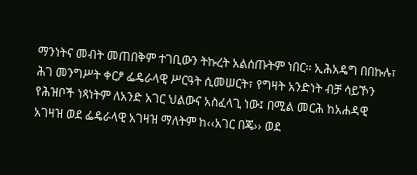ማንነትና መብት መጠበቅም ተገቢውን ትኩረት አልሰጡትም ነበር፡፡ ኢሕአዴግ በበኩሉ፣ ሕገ መንግሥት ቀርፆ ፌዴራላዊ ሥርዓት ሲመሠርት፣ የግዛት አንድነት ብቻ ሳይኾን የሕዝቦች ነጻነትም ለአንድ አገር ህልውና አስፈላጊ ነው፤ በሚል መርሕ ከአሐዳዊ አገዛዝ ወደ ፌዴራላዊ አገዛዝ ማለትም ከ‹‹አገር በጄ›› ወደ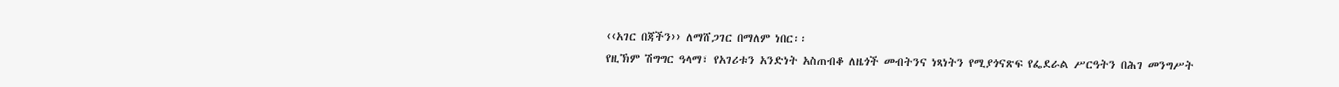‹‹አገር በጃችን›› ለማሸጋገር በማለም ነበር፡፡
የዚኽም ሽግግር ዓላማ፣ የአገሪቱን አንድነት አስጠብቆ ለዜጎች መብትንና ነጻነትን የሚያጎናጽፍ የፌደራል ሥርዓትን በሕገ መንግሥት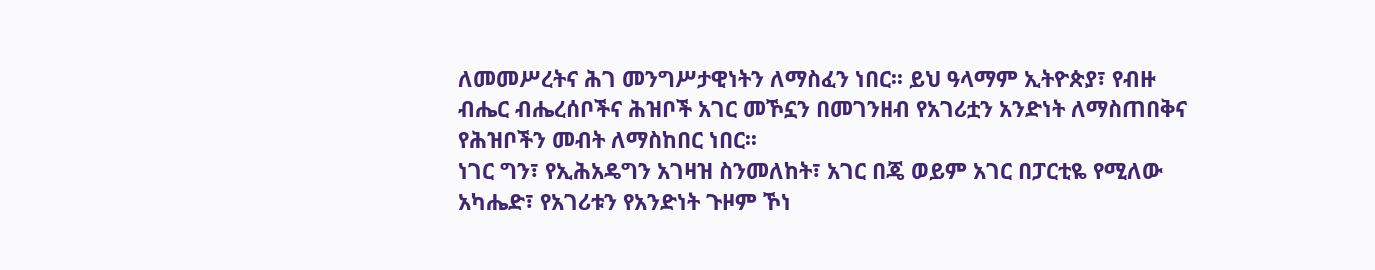ለመመሥረትና ሕገ መንግሥታዊነትን ለማስፈን ነበር፡፡ ይህ ዓላማም ኢትዮጵያ፣ የብዙ ብሔር ብሔረሰቦችና ሕዝቦች አገር መኾኗን በመገንዘብ የአገሪቷን አንድነት ለማስጠበቅና የሕዝቦችን መብት ለማስከበር ነበር፡፡
ነገር ግን፣ የኢሕአዴግን አገዛዝ ስንመለከት፣ አገር በጄ ወይም አገር በፓርቲዬ የሚለው አካሔድ፣ የአገሪቱን የአንድነት ጉዞም ኾነ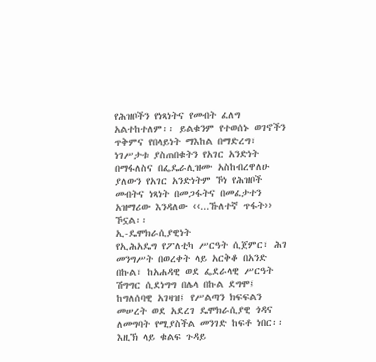የሕዝቦችን የነጻነትና የመብት ፈለግ አልተከተለም፡፡ ይልቁንም የተወሰኑ ወገኖችን ጥቅምና የበላይነት ማእከል በማድረግ፣ ነገሥታቱ ያስጠበቁትን የአገር አንድነት በማፋለስና በፌዴራሊዝሙ አስከብረዋለሁ ያለውን የአገር አንድነትም ኾነ የሕዝቦች መብትና ነጻነት በመጋፋትና በመፈታተን አዝማሪው እንዳለው ‹‹...ኹለተኛ ጥፋት›› ኾኗል፡፡
ኢ-ዴሞክራሲያዊነት
የኢሕአዴግ የፖለቲካ ሥርዓት ሲጀምር፣ ሕገ መንግሥት በወረቀት ላይ አርቅቆ በአንድ በኩል፣ ከአሐዳዊ ወደ ፌደራላዊ ሥርዓት ሽግግር ሲደነግግ በሌላ በኩል ደግሞ፤ ከግለሰባዊ አገዛዝ፤ የሥልጣን ክፍፍልን መሠረት ወደ አደረገ ዴሞክራሲያዊ ጎዳና ለመግባት የሚያስችል መንገድ ከፍቶ ነበር፡፡ እዚኽ ላይ ቁልፍ ጉዳይ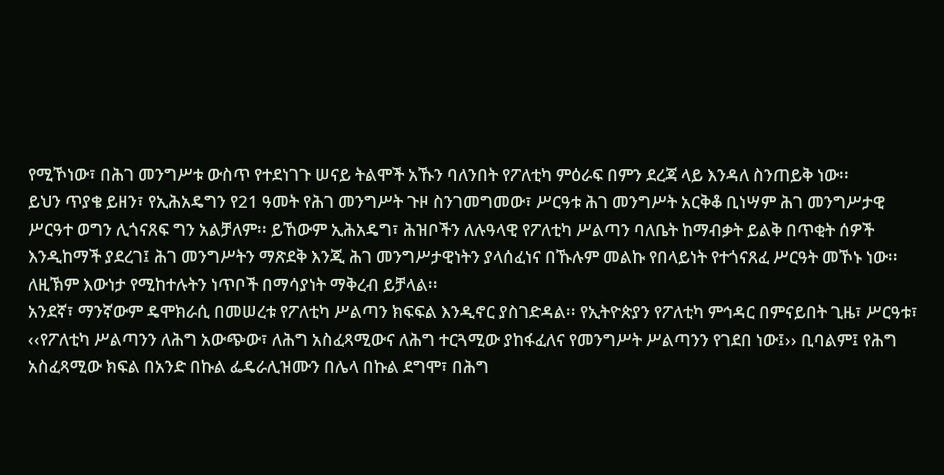የሚኾነው፣ በሕገ መንግሥቱ ውስጥ የተደነገጉ ሠናይ ትልሞች አኹን ባለንበት የፖለቲካ ምዕራፍ በምን ደረጃ ላይ እንዳለ ስንጠይቅ ነው፡፡
ይህን ጥያቄ ይዘን፣ የኢሕአዴግን የ21 ዓመት የሕገ መንግሥት ጉዞ ስንገመግመው፣ ሥርዓቱ ሕገ መንግሥት አርቅቆ ቢነሣም ሕገ መንግሥታዊ ሥርዓተ ወግን ሊጎናጸፍ ግን አልቻለም፡፡ ይኸውም ኢሕአዴግ፣ ሕዝቦችን ለሉዓላዊ የፖለቲካ ሥልጣን ባለቤት ከማብቃት ይልቅ በጥቂት ሰዎች እንዲከማች ያደረገ፤ ሕገ መንግሥትን ማጽደቅ እንጂ ሕገ መንግሥታዊነትን ያላሰፈነና በኹሉም መልኩ የበላይነት የተጎናጸፈ ሥርዓት መኾኑ ነው፡፡ ለዚኽም እውነታ የሚከተሉትን ነጥቦች በማሳያነት ማቅረብ ይቻላል፡፡
አንደኛ፣ ማንኛውም ዴሞክራሲ በመሠረቱ የፖለቲካ ሥልጣን ክፍፍል እንዲኖር ያስገድዳል፡፡ የኢትዮጵያን የፖለቲካ ምኅዳር በምናይበት ጊዜ፣ ሥርዓቱ፣ ‹‹የፖለቲካ ሥልጣንን ለሕግ አውጭው፣ ለሕግ አስፈጻሚውና ለሕግ ተርጓሚው ያከፋፈለና የመንግሥት ሥልጣንን የገደበ ነው፤›› ቢባልም፤ የሕግ አስፈጻሚው ክፍል በአንድ በኩል ፌዴራሊዝሙን በሌላ በኩል ደግሞ፣ በሕግ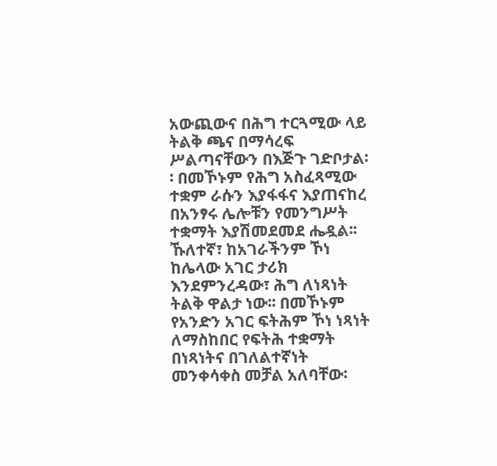አውጪውና በሕግ ተርጓሚው ላይ ትልቅ ጫና በማሳረፍ ሥልጣናቸውን በእጅጉ ገድቦታል፡፡ በመኾኑም የሕግ አስፈጻሚው ተቋም ራሱን እያፋፋና እያጠናከረ በአንፃሩ ሌሎቹን የመንግሥት ተቋማት እያሽመደመደ ሔዷል፡፡
ኹለተኛ፣ ከአገራችንም ኾነ ከሌላው አገር ታሪክ እንደምንረዳው፣ ሕግ ለነጻነት ትልቅ ዋልታ ነው፡፡ በመኾኑም የአንድን አገር ፍትሕም ኾነ ነጻነት ለማስከበር የፍትሕ ተቋማት በነጻነትና በገለልተኛነት መንቀሳቀስ መቻል አለባቸው፡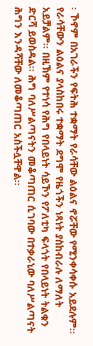፡ ኾኖም በአገራችን የፍትሕ ተቋማት የራሳቸው ልዕልና ኖሯቸው የሚንቀሳቀሱ አይደሉም፡፡ የራሳቸውን ልዕልና ያላስከበሩ ተቋማት ደግሞ የዜጎችን ነጻነት ያስከብራሉ ለማለት አይቻልም፡፡ በዚኽም የተነሳ የሕግ የበላይነት ሳይኾን የፖለቲካ ፍላጎት የበላይነት ትልቁን ድርሻ ይወስዳል፡፡ ሕግ ባለሥልጣናትን መቆጣጠር ሲገባው በተቃራኒው ባለሥልጣናት ሕግን እንዳሻቸው ለመቆጣጠር አስችሏቸዋል፡፡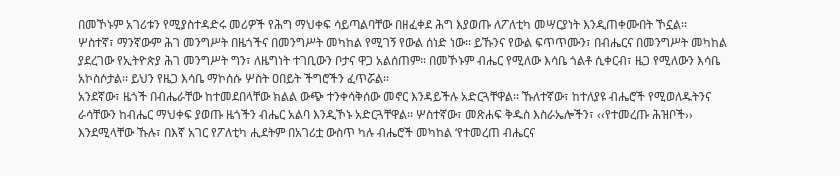በመኾኑም አገሪቱን የሚያስተዳድሩ መሪዎች የሕግ ማህቀፍ ሳይጣልባቸው በዘፈቀደ ሕግ እያወጡ ለፖለቲካ መሣርያነት እንዲጠቀሙበት ኾኗል፡፡
ሦስተኛ፣ ማንኛውም ሕገ መንግሥት በዜጎችና በመንግሥት መካከል የሚገኝ የውል ሰነድ ነው፡፡ ይኹንና የውል ፍጥጥሙን፣ በብሔርና በመንግሥት መካከል ያደረገው የኢትዮጵያ ሕገ መንግሥት ግን፣ ለዜግነት ተገቢውን ቦታና ዋጋ አልሰጠም፡፡ በመኾኑም ብሔር የሚለው እሳቤ ጎልቶ ሲቀርብ፣ ዜጋ የሚለውን እሳቤ አኮስሶታል፡፡ ይህን የዜጋ እሳቤ ማኮሰሱ ሦስት ዐበይት ችግሮችን ፈጥሯል፡፡
አንደኛው፣ ዜጎች በብሔራቸው ከተመደበላቸው ክልል ውጭ ተንቀሳቅሰው መኖር እንዳይችሉ አድርጓቸዋል፡፡ ኹለተኛው፣ ከተለያዩ ብሔሮች የሚወለዱትንና ራሳቸውን ከብሔር ማህቀፍ ያወጡ ዜጎችን ብሔር አልባ እንዲኾኑ አድርጓቸዋል፡፡ ሦስተኛው፣ መጽሐፍ ቅዱስ እስራኤሎችን፣ ‹‹የተመረጡ ሕዝቦች›› እንደሚላቸው ኹሉ፣ በእኛ አገር የፖለቲካ ሒደትም በአገሪቷ ውስጥ ካሉ ብሔሮች መካከል ‘የተመረጠ ብሔርና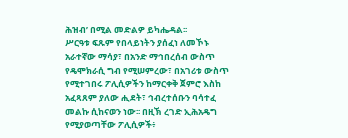ሕዝብ’ በሚል መድልዎ ይካሔዳል፡፡
ሥርዓቱ ፍጹም የበላይነትን ያሰፈነ ለመኾኑ አራተኛው ማሳያ፣ በአንድ ማኅበረሰብ ውስጥ የዴሞክራሲ ግብ የሚሠምረው፣ በአገሪቱ ውስጥ የሚተገበሩ ፖሊሲዎችን ከማርቀቅ ጀምሮ እስከ አፈጻጸም ያለው ሒደት፣ ኅብረተሰቡን ባሳተፈ መልኩ ሲከናወን ነው፡፡ በዚኽ ረገድ ኢሕአዴግ የሚያወጣቸው ፖሊሲዎች፥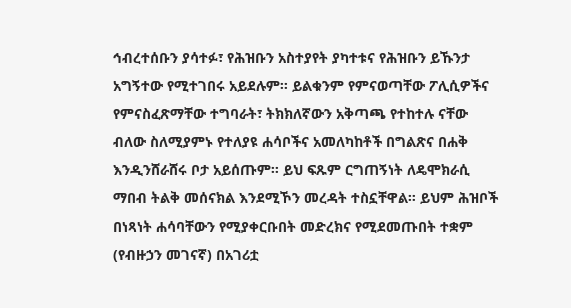ኅብረተሰቡን ያሳተፉ፣ የሕዝቡን አስተያየት ያካተቱና የሕዝቡን ይኹንታ አግኝተው የሚተገበሩ አይደሉም፡፡ ይልቁንም የምናወጣቸው ፖሊሲዎችና የምናስፈጽማቸው ተግባራት፣ ትክክለኛውን አቅጣጫ የተከተሉ ናቸው ብለው ስለሚያምኑ የተለያዩ ሐሳቦችና አመለካከቶች በግልጽና በሐቅ እንዲንሸራሸሩ ቦታ አይሰጡም፡፡ ይህ ፍጹም ርግጠኝነት ለዴሞክራሲ ማበብ ትልቅ መሰናክል እንደሚኾን መረዳት ተስኗቸዋል። ይህም ሕዝቦች በነጻነት ሐሳባቸውን የሚያቀርቡበት መድረክና የሚደመጡበት ተቋም (የብዙኃን መገናኛ) በአገሪቷ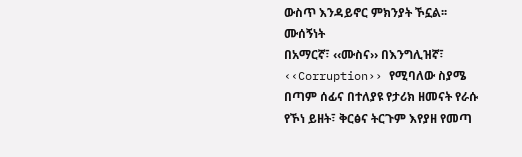ውስጥ እንዳይኖር ምክንያት ኾኗል፡፡
ሙሰኝነት
በአማርኛ፣ ‹‹ሙስና›› በእንግሊዝኛ፣ ‹‹Corruption›› የሚባለው ስያሜ በጣም ሰፊና በተለያዩ የታሪክ ዘመናት የራሱ የኾነ ይዘት፣ ቅርፅና ትርጉም እየያዘ የመጣ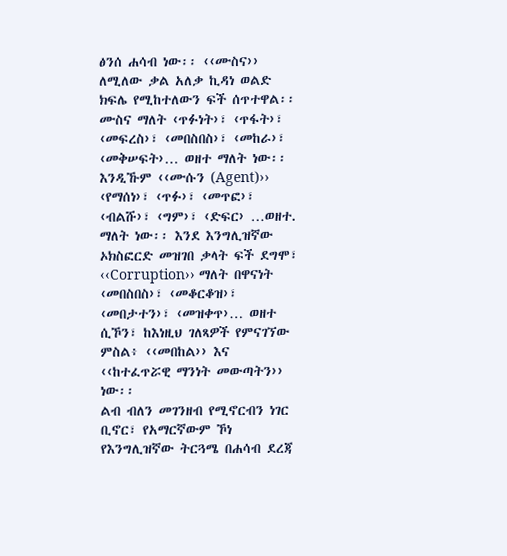ፅንሰ ሐሳብ ነው፡፡ ‹‹ሙስና›› ለሚለው ቃል አለቃ ኪዳነ ወልድ ክፍሌ የሚከተለውን ፍች ሰጥተዋል፡፡ ሙስና ማለት ‹ጥፉነት›፣ ‹ጥፋት›፣ ‹መፍረስ›፣ ‹መበስበስ›፣ ‹መከራ›፣ ‹መቅሠፍት›… ወዘተ ማለት ነው፡፡ እንዲኹም ‹‹ሙሱን (Agent)›› ‹የማሰነ›፣ ‹ጥፉ›፣ ‹መጥፎ›፣ ‹ብልሹ›፣ ‹ግም›፣ ‹ድፍር› …ወዘተ. ማለት ነው፡፡ እንደ እንግሊዝኛው ኦክስፎርድ መዝገበ ቃላት ፍች ደግሞ፣ ‹‹Corruption›› ማለት በዋናነት ‹መበስበስ›፣ ‹መቆርቆዝ›፣ ‹መበታተን›፣ ‹መዝቀጥ›… ወዘተ ሲኾን፣ ከእነዚህ ገለጻዎች የምናገኘው ምስል፥ ‹‹መበከል›› እና ‹‹ከተፈጥሯዊ ማንነት መውጣትን›› ነው፡፡
ልብ ብለን መገንዘብ የሚኖርብን ነገር ቢኖር፣ የአማርኛውም ኾነ የእንግሊዝኛው ትርጓሜ በሐሳብ ደረጃ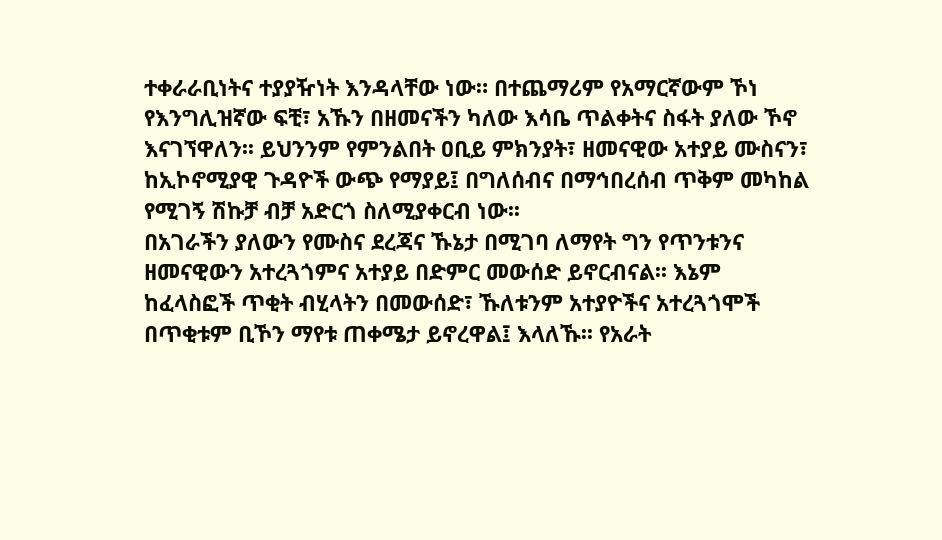ተቀራራቢነትና ተያያዥነት እንዳላቸው ነው። በተጨማሪም የአማርኛውም ኾነ የእንግሊዝኛው ፍቺ፣ አኹን በዘመናችን ካለው እሳቤ ጥልቀትና ስፋት ያለው ኾኖ እናገኘዋለን፡፡ ይህንንም የምንልበት ዐቢይ ምክንያት፣ ዘመናዊው አተያይ ሙስናን፣ ከኢኮኖሚያዊ ጉዳዮች ውጭ የማያይ፤ በግለሰብና በማኅበረሰብ ጥቅም መካከል የሚገኝ ሽኩቻ ብቻ አድርጎ ስለሚያቀርብ ነው፡፡
በአገራችን ያለውን የሙስና ደረጃና ኹኔታ በሚገባ ለማየት ግን የጥንቱንና ዘመናዊውን አተረጓጎምና አተያይ በድምር መውሰድ ይኖርብናል፡፡ እኔም ከፈላስፎች ጥቂት ብሂላትን በመውሰድ፣ ኹለቱንም አተያዮችና አተረጓጎሞች በጥቂቱም ቢኾን ማየቱ ጠቀሜታ ይኖረዋል፤ እላለኹ፡፡ የአራት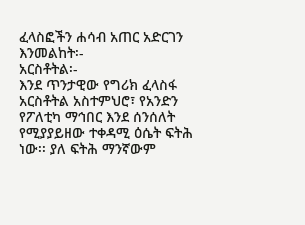ፈላስፎችን ሐሳብ አጠር አድርገን እንመልከት፡-
አርስቶትል፡-
እንደ ጥንታዊው የግሪክ ፈላስፋ አርስቶትል አስተምህሮ፣ የአንድን የፖለቲካ ማኅበር እንደ ሰንሰለት የሚያያይዘው ተቀዳሚ ዕሴት ፍትሕ ነው፡፡ ያለ ፍትሕ ማንኛውም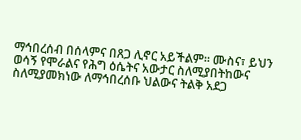ማኅበረሰብ በሰላምና በጸጋ ሊኖር አይችልም። ሙስና፣ ይህን ወሳኝ የሞራልና የሕግ ዕሴትና አውታር ስለሚያበትከውና ስለሚያመክነው ለማኅበረሰቡ ህልውና ትልቅ አደጋ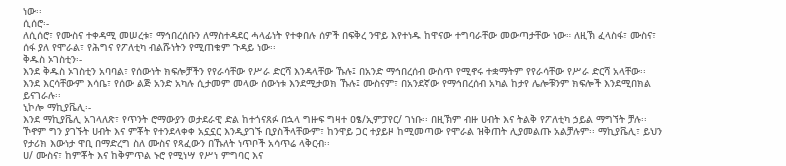ነው፡፡
ሲሰሮ፡-
ለሲሰሮ፣ የሙስና ተቀዳሚ መሠረቱ፣ ማኅበረሰቡን ለማስተዳደር ሓላፊነት የተቀበሉ ሰዎች በፍቅረ ንዋይ እየተነዱ ከዋናው ተግባራቸው መውጣታቸው ነው። ለዚኽ ፈላስፋ፣ ሙስና፣ ሰፋ ያለ የሞራል፣ የሕግና የፖለቲካ ብልሹነትን የሚጠቁም ጉዳይ ነው፡፡
ቅዱስ ኦገስቲን፡-
እንደ ቅዱስ ኦገስቲን አባባል፣ የሰውነት ክፍሎቻችን የየራሳቸው የሥራ ድርሻ እንዳላቸው ኹሉ፤ በአንድ ማኅበረሰብ ውስጥ የሚኖሩ ተቋማትም የየራሳቸው የሥራ ድርሻ አላቸው፡፡ እንደ እርሳቸውም እሳቤ፣ የሰው ልጅ አንድ አካሉ ሲታመም መላው ሰውነቱ እንደሚታወክ ኹሉ፤ ሙስናም፣ በአንደኛው የማኅበረሰብ አካል ከታየ ሌሎቹንም ክፍሎች እንደሚበክል ይናገራሉ፡፡
ኒኮሎ ማኪያቬሊ፡-
እንደ ማኪያቬሊ አገላለጽ፣ የጥንት ሮማውያን ወታደራዊ ድል ከተጎናጸፉ በኋላ ግዙፍ ግዛተ ዐፄ/ኢምፓየር/ ገነቡ፡፡ በዚኽም ብዙ ሀብት እና ትልቅ የፖለቲካ ኃይል ማግኘት ቻሉ፡፡ ኾኖም ግን ያገኙት ሀብት እና ምቾት የተንደላቀቀ አኗኗር እንዲያገኙ ቢያስችላቸውም፣ ከንዋይ ጋር ተያይዞ ከሚመጣው የሞራል ዝቅጠት ሊያመልጡ አልቻሉም፡፡ ማኪያቬሊ፣ ይህን የታሪክ እውነታ ዋቢ በማድረግ ስለ ሙስና የጻፈውን በኹለት ነጥቦች አሳጥሬ ላቅርብ፡፡
ሀ/ ሙስና፣ ከምቾት እና ከቅምጥል ኑሮ የሚነሣ የሥነ ምግባር እና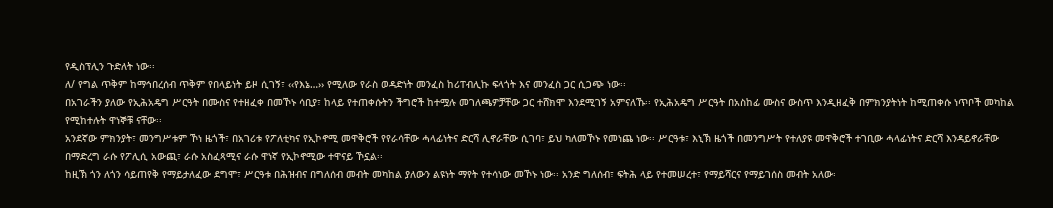የዲስፕሊን ጉድለት ነው፡፡
ለ/ የግል ጥቅም ከማኅበረሰብ ጥቅም የበላይነት ይዞ ሲገኝ፣ ‹‹የእኔ…›› የሚለው የራስ ወዳድነት መንፈስ ከሪፐብሊኩ ፍላጎት እና መንፈስ ጋር ሲጋጭ ነው፡፡
በአገራችን ያለው የኢሕአዴግ ሥርዓት በሙስና የተዘፈቀ በመኾኑ ሳቢያ፣ ከላይ የተጠቀሱትን ችግሮች ከተሟሉ መገለጫዎቻቸው ጋር ተሸክሞ እንደሚገኝ አምናለኹ፡፡ የኢሕአዴግ ሥርዓት በአስከፊ ሙስና ውስጥ እንዲዘፈቅ በምክንያትነት ከሚጠቀሱ ነጥቦች መካከል የሚከተሉት ዋነኞቹ ናቸው፡፡
አንደኛው ምክንያት፣ መንግሥቱም ኾነ ዜጎች፣ በአገሪቱ የፖለቲካና የኢኮኖሚ መዋቅሮች የየራሳቸው ሓላፊነትና ድርሻ ሊኖራቸው ሲገባ፣ ይህ ካለመኾኑ የመነጨ ነው፡፡ ሥርዓቱ፣ እኒኽ ዜጎች በመንግሥት የተለያዩ መዋቅሮች ተገቢው ሓላፊነትና ድርሻ እንዳይኖራቸው በማድረግ ራሱ የፖሊሲ አውጪ፣ ራሱ አስፈጻሚና ራሱ ዋነኛ የኢኮኖሚው ተዋናይ ኾኗል፡፡
ከዚኽ ጎን ለጎን ሳይጠየቅ የማይታለፈው ደግሞ፣ ሥርዓቱ በሕዝብና በግለሰብ መብት መካከል ያለውን ልዩነት ማየት የተሳነው መኾኑ ነው፡፡ አንድ ግለሰብ፣ ፍትሕ ላይ የተመሠረተ፣ የማይሻርና የማይገሰስ መብት አለው፡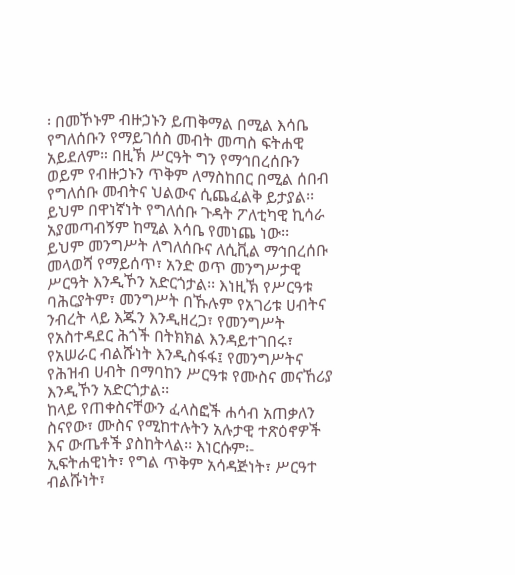፡ በመኾኑም ብዙኃኑን ይጠቅማል በሚል እሳቤ የግለሰቡን የማይገሰስ መብት መጣስ ፍትሐዊ አይደለም። በዚኽ ሥርዓት ግን የማኅበረሰቡን ወይም የብዙኃኑን ጥቅም ለማስከበር በሚል ሰበብ የግለሰቡ መብትና ህልውና ሲጨፈልቅ ይታያል፡፡ ይህም በዋነኛነት የግለሰቡ ጉዳት ፖለቲካዊ ኪሳራ አያመጣብኝም ከሚል እሳቤ የመነጨ ነው፡፡
ይህም መንግሥት ለግለሰቡና ለሲቪል ማኅበረሰቡ መላወሻ የማይሰጥ፣ አንድ ወጥ መንግሥታዊ ሥርዓት እንዲኾን አድርጎታል፡፡ እነዚኽ የሥርዓቱ ባሕርያትም፣ መንግሥት በኹሉም የአገሪቱ ሀብትና ንብረት ላይ እጁን እንዲዘረጋ፣ የመንግሥት የአስተዳደር ሕጎች በትክክል እንዳይተገበሩ፣ የአሠራር ብልሹነት እንዲስፋፋ፤ የመንግሥትና የሕዝብ ሀብት በማባከን ሥርዓቱ የሙስና መናኸሪያ እንዲኾን አድርጎታል፡፡
ከላይ የጠቀስናቸውን ፈላስፎች ሐሳብ አጠቃለን ስናየው፣ ሙስና የሚከተሉትን አሉታዊ ተጽዕኖዎች እና ውጤቶች ያስከትላል፡፡ እነርሱም፡- ኢፍትሐዊነት፣ የግል ጥቅም አሳዳጅነት፣ ሥርዓተ ብልሹነት፣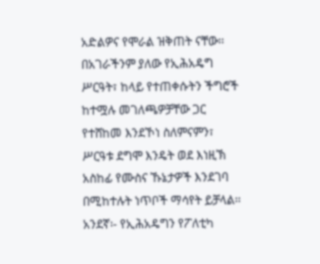አድልዎና የሞራል ዝቅጠት ናቸው፡፡
በአገራችንም ያለው የኢሕአዴግ ሥርዓት፣ ከላይ የተጠቀሱትን ችግሮች ከተሟሉ መገለጫዎቻቸው ጋር የተሸከመ እንደኾነ ስለምናምን፣ ሥርዓቱ ደግሞ እንዴት ወደ እነዚኽ አስከፊ የሙስና ኹኔታዎች እንደገባ በሚከተሉት ነጥቦች ማሳየት ይቻላል፡፡
አንደኛ፡- የኢሕአዴግን የፖለቲካ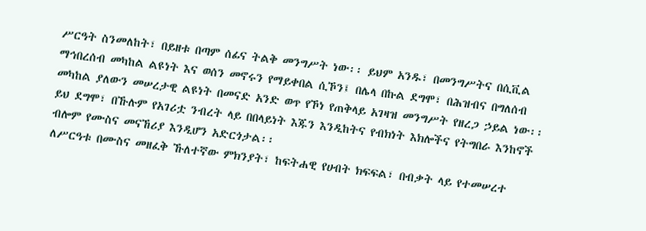ሥርዓት ስንመለከት፣ በይዘቱ በጣም ሰፊና ትልቅ መንግሥት ነው፡፡ ይህም አንዱ፣ በመንግሥትና በሲቪል ማኅበረሰብ መካከል ልዩነት እና ወሰን መኖሩን የማይቀበል ሲኾን፤ በሌላ በኩል ደግሞ፣ በሕዝብና በግለሰብ መካከል ያለውን መሠረታዊ ልዩነት በመናድ አንድ ወጥ የኾነ የጠቅላይ አገዛዝ መንግሥት የዘረጋ ኃይል ነው፡፡ ይህ ደግሞ፣ በኹሉም የአገሪቷ ንብረት ላይ በበላይነት እጁን እንዲከትና የብክነት እክሎችና የትግበራ እንከኖች ብሎም የሙስና መናኸሪያ እንዲሆን አድርጎታል፡፡
ለሥርዓቱ በሙስና መዘፈቅ ኹለተኛው ምክንያት፣ ከፍትሐዊ የሀብት ክፍፍል፣ በብቃት ላይ የተመሠረተ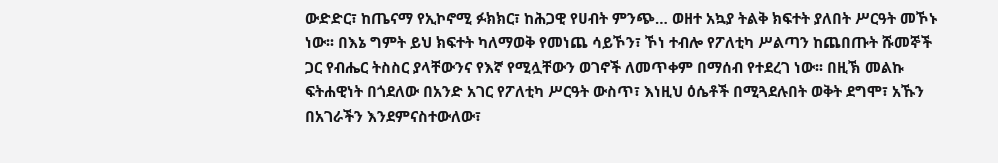ውድድር፣ ከጤናማ የኢኮኖሚ ፉክክር፣ ከሕጋዊ የሀብት ምንጭ… ወዘተ አኳያ ትልቅ ክፍተት ያለበት ሥርዓት መኾኑ ነው፡፡ በእኔ ግምት ይህ ክፍተት ካለማወቅ የመነጨ ሳይኾን፣ ኾነ ተብሎ የፖለቲካ ሥልጣን ከጨበጡት ሹመኞች ጋር የብሔር ትስስር ያላቸውንና የእኛ የሚሏቸውን ወገኖች ለመጥቀም በማሰብ የተደረገ ነው፡፡ በዚኽ መልኩ ፍትሐዊነት በጎደለው በአንድ አገር የፖለቲካ ሥርዓት ውስጥ፣ እነዚህ ዕሴቶች በሚጓደሉበት ወቅት ደግሞ፣ አኹን በአገራችን እንደምናስተውለው፣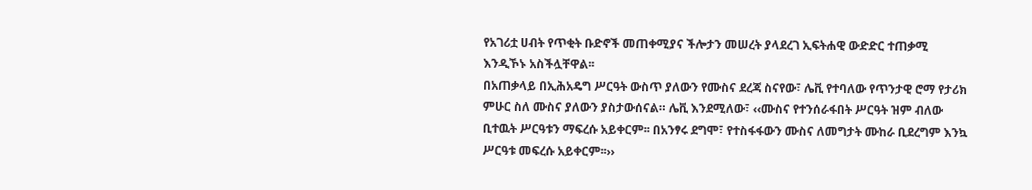የአገሪቷ ሀብት የጥቂት ቡድኖች መጠቀሚያና ችሎታን መሠረት ያላደረገ ኢፍትሐዊ ውድድር ተጠቃሚ እንዲኾኑ አስችሏቸዋል፡፡
በአጠቃላይ በኢሕአዴግ ሥርዓት ውስጥ ያለውን የሙስና ደረጃ ስናየው፣ ሌቪ የተባለው የጥንታዊ ሮማ የታሪክ ምሁር ስለ ሙስና ያለውን ያስታውሰናል። ሌቪ እንደሚለው፣ ‹‹ሙስና የተንሰራፋበት ሥርዓት ዝም ብለው ቢተዉት ሥርዓቱን ማፍረሱ አይቀርም፡፡ በአንፃሩ ደግሞ፣ የተስፋፋውን ሙስና ለመግታት ሙከራ ቢደረግም እንኳ ሥርዓቱ መፍረሱ አይቀርም፡፡››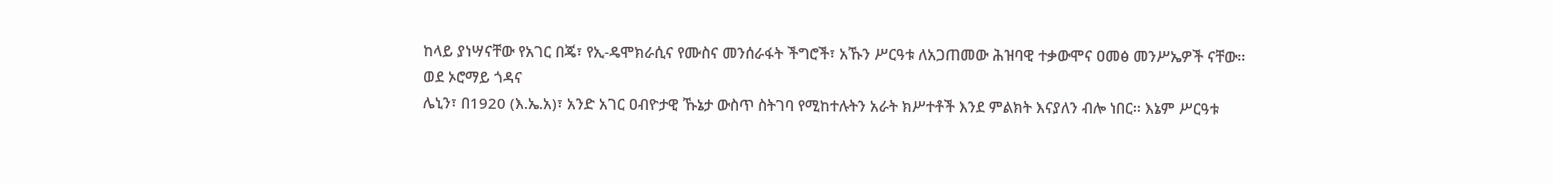ከላይ ያነሣናቸው የአገር በጄ፣ የኢ-ዴሞክራሲና የሙስና መንሰራፋት ችግሮች፣ አኹን ሥርዓቱ ለአጋጠመው ሕዝባዊ ተቃውሞና ዐመፅ መንሥኤዎች ናቸው፡፡
ወደ ኦሮማይ ጎዳና
ሌኒን፣ በ1920 (እ.ኤ.አ)፣ አንድ አገር ዐብዮታዊ ኹኔታ ውስጥ ስትገባ የሚከተሉትን አራት ክሥተቶች እንደ ምልክት እናያለን ብሎ ነበር፡፡ እኔም ሥርዓቱ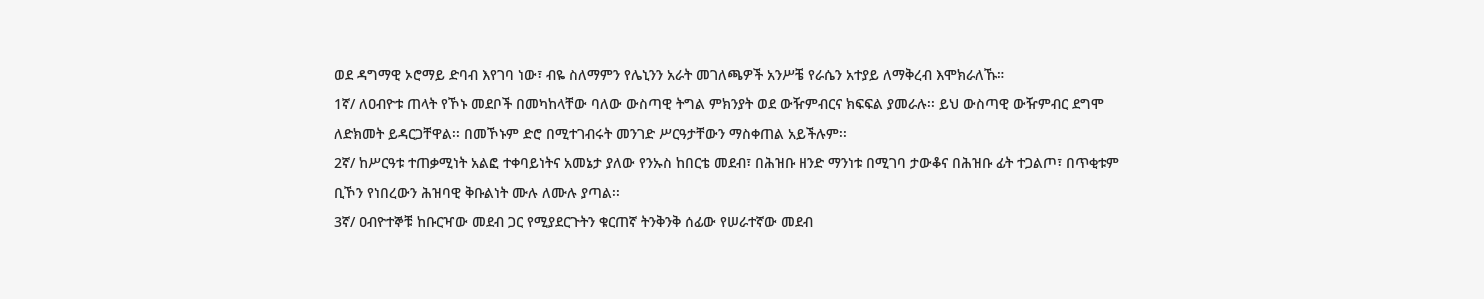ወደ ዳግማዊ ኦሮማይ ድባብ እየገባ ነው፣ ብዬ ስለማምን የሌኒንን አራት መገለጫዎች አንሥቼ የራሴን አተያይ ለማቅረብ እሞክራለኹ።
1ኛ/ ለዐብዮቱ ጠላት የኾኑ መደቦች በመካከላቸው ባለው ውስጣዊ ትግል ምክንያት ወደ ውዥምብርና ክፍፍል ያመራሉ፡፡ ይህ ውስጣዊ ውዥምብር ደግሞ ለድክመት ይዳርጋቸዋል፡፡ በመኾኑም ድሮ በሚተገብሩት መንገድ ሥርዓታቸውን ማስቀጠል አይችሉም፡፡
2ኛ/ ከሥርዓቱ ተጠቃሚነት አልፎ ተቀባይነትና አመኔታ ያለው የንኡስ ከበርቴ መደብ፣ በሕዝቡ ዘንድ ማንነቱ በሚገባ ታውቆና በሕዝቡ ፊት ተጋልጦ፣ በጥቂቱም ቢኾን የነበረውን ሕዝባዊ ቅቡልነት ሙሉ ለሙሉ ያጣል፡፡
3ኛ/ ዐብዮተኞቹ ከቡርዣው መደብ ጋር የሚያደርጉትን ቁርጠኛ ትንቅንቅ ሰፊው የሠራተኛው መደብ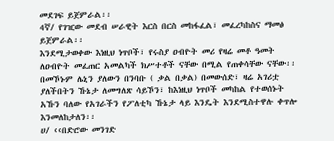መደገፍ ይጀምራል፡፡
4ኛ/ የገዢው መደብ ሠራዊት እርስ በርስ መከፋፈል፣ መፈረካከስና ማመፅ ይጀምራል፡፡
እንደሚታወቀው እነዚህ ነጥቦች፣ የሩስያ ዐብዮት መሪ የዛሬ መቶ ዓመት ለዐብዮት መፈጠር አመልካች ክሥተቶች ናቸው በሚል የጠቀሳቸው ናቸው፡፡ በመኾኑም ሌኒን ያለውን በንባቡ ( ቃል በቃል) በመውሰድ፣ ዛሬ አገሪቷ ያለችበትን ኹኔታ ለመግለጽ ሳይኾን፣ ከእነዚህ ነጥቦች መካከል የተወሰኑት አኹን ባለው የአገራችን የፖለቲካ ኹኔታ ላይ እንዴት እንደሚስተዋሉ ቀጥሎ እንመለከታለን፡፡
ሀ/ ‹‹በድሮው መንገድ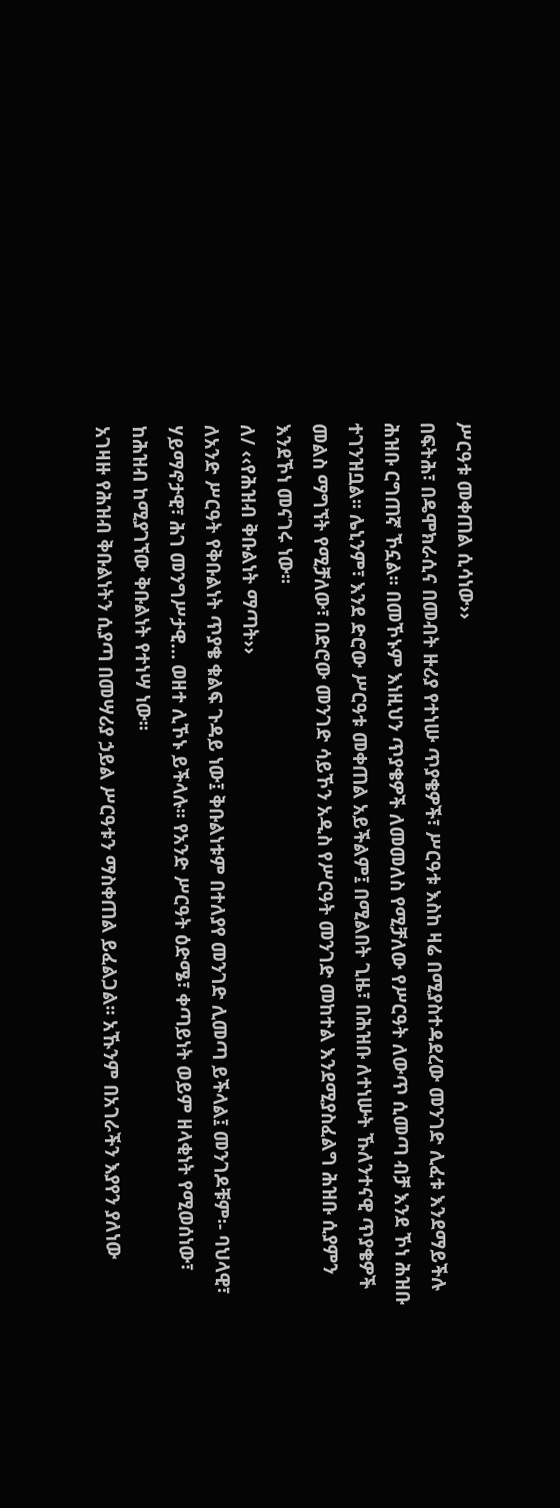ሥርዓቱ መቀጠል ሲሳነው››
በፍትሕ፣ በዴሞክራሲና በመብት ዙሪያ የተነሡ ጥያቄዎች፣ ሥርዓቱ እስከ ዛሬ በሚያስተዳደረው መንገድ ሊፈቱ እንደማይችሉ ሕዝቡ ርግጠኛ ኾኗል፡፡ በመኾኑም እነዚህን ጥያቄዎች ለመመለስ የሚቻለው የሥርዓት ለውጥ ሲመጣ ብቻ እንደ ኾነ ሕዝቡ ተገንዝቧል፡፡ ሌኒንም፣ እንደ ድሮው ሥርዓቱ መቀጠል አይችልም፤ በሚልበት ጊዜ፣ በሕዝቡ ለተነሡት ኹለንተናዊ ጥያቄዎች መልስ ማግኘት የሚቻለው፣ በድሮው መንገድ ሳይኾን አዲስ የሥርዓት መንገድ መከተል እንደሚያስፈልግ ሕዝቡ ሲያምን እንደኾነ መናገሩ ነው፡፡
ለ/ ‹‹የሕዝብ ቅቡልነት ማጣት››
ለአንድ ሥርዓት የቅቡልነት ጥያቄ ቁልፍ ጉዳይ ነው፤ ቅቡልነቱም በተለያየ መንገድ ሊመጣ ይችላል፤ መንገዶቹም፡- ባህላዊ፣ ሃይማኖታዊ፣ ሕገ መንግሥታዊ… ወዘተ ሊኾኑ ይችላሉ፡፡ የአንድ ሥርዓት ዕድሜ፣ ቀጣይነት ወይም ዘላቂነት የሚወሰነው፣ ከሕዝብ ከሚያገኘው ቅቡልነት የተነሣ ነው፡፡
አገዛዙ የሕዝብ ቅቡልነትን ሲያጣ በመሣሪያ ኃይል ሥርዓቱን ማስቀጠል ይፈልጋል፡፡ አኹንም በአገራችን እያየን ያለነው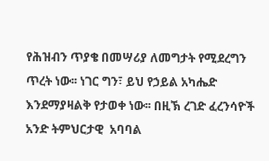የሕዝብን ጥያቄ በመሣሪያ ለመግታት የሚደረግን ጥረት ነው፡፡ ነገር ግን፣ ይህ የኃይል አካሔድ እንደማያዛልቅ የታወቀ ነው፡፡ በዚኽ ረገድ ፈረንሳዮች አንድ ትምህርታዊ  አባባል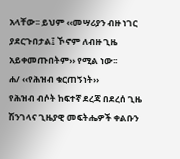አላቸው፡፡ ይህም ‹‹መሣሪያን ብዙ ነገር ያደርጉበታል፤ ኾኖም ለብዙ ጊዜ አይቀመጡበትም›› የሚል ነው፡፡
ሐ/ ‹‹የሕዝብ ቁርጠኝነት››
የሕዝብ ብሶት ከፍተኛ ደረጃ በደረሰ ጊዜ ሽንገላና ጊዜያዊ መፍትሔዎች ቀልቡን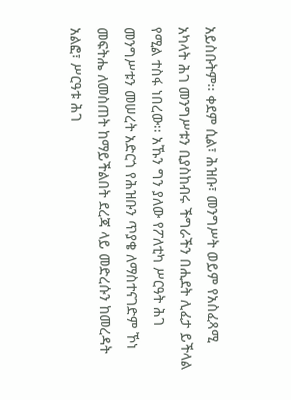አይስቡትም፡፡ ቀደም ሲል፣ ሕዝቡ፣ መንግሥት ወይም የአስፈጻሚ አካላት ሕገ መንግሥቱን ቢያስከብሩ ችግራችን በሒደት ሊፈታ ይችላል የሚል ተስፋ ነበረው፡፡ አኹን ግን ያለው የፖለቲካ ሥርዓት ሕገ መንግሥቱን መሠረት አድርጎ የሕዝቡን ጥያቄ ለማስተናገድም ኾነ መፍትሔ ለመስጠት ከማይችልበት ደረጃ ላይ መድረሱን ከመረዳት አልፎ፣ ሥርዓቱ ሕገ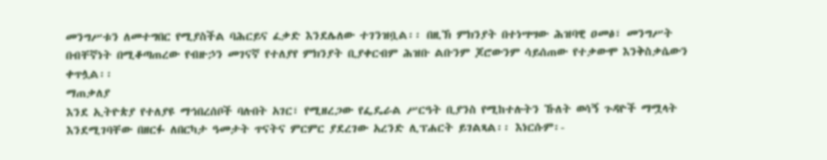መንግሥቱን ለመተግበር የሚያስችል ባሕርይና ፈቃድ እንደሌለው ተገንዝቧል፡፡ በዚኽ ምክንያት በተነሣሣው ሕዝባዊ ዐመፅ፣ መንግሥት በብቸኛነት በሚቆጣጠረው የብዙኃን መገናኛ የተለያየ ምክንያት ቢያቀርብም ሕዝቡ ልቡንም ጆሮውንም ሳይሰጠው የተቃውሞ እንቅስቃሴውን ቀጥሏል፡፡
ማጠቃለያ
እንደ ኢትዮጵያ የተለያዩ ማኅበረሰቦች ባሉበት አገር፣ የሚዘረጋው የፌዴራል ሥርዓት ቢያንስ የሚከተሉትን ኹለት ወሳኝ ጉዳዮች ማሟላት እንደሚገባቸው በዘርፉ ለበርካታ ዓመታት ጥናትና ምርምር ያደረገው አረንድ ሊፕሐርት ይገልጻል፡፡ እነርሱም፡-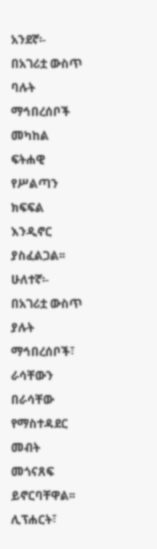አንደኛ፡- በአገሪቷ ውስጥ ባሉት ማኅበረሰቦች መካከል ፍትሐዊ የሥልጣን ክፍፍል እንዲኖር ያስፈልጋል፡፡ ሁለተኛ፡- በአገሪቷ ውስጥ ያሉት ማኅበረሰቦች፣ ራሳቸውን በራሳቸው የማስተዳደር መብት መጎናጸፍ ይኖርባቸዋል፡፡ ሊፕሐርት፣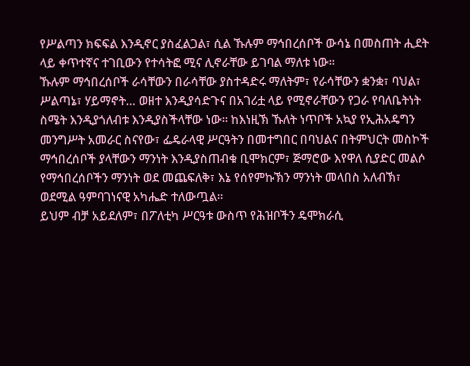የሥልጣን ክፍፍል እንዲኖር ያስፈልጋል፣ ሲል ኹሉም ማኅበረሰቦች ውሳኔ በመስጠት ሒደት ላይ ቀጥተኛና ተገቢውን የተሳትፎ ሚና ሊኖራቸው ይገባል ማለቱ ነው፡፡
ኹሉም ማኅበረሰቦች ራሳቸውን በራሳቸው ያስተዳድሩ ማለትም፣ የራሳቸውን ቋንቋ፣ ባህል፣ ሥልጣኔ፣ ሃይማኖት… ወዘተ እንዲያሳድጉና በአገሪቷ ላይ የሚኖራቸውን የጋራ የባለቤትነት ስሜት እንዲያጎለብቱ እንዲያስችላቸው ነው። ከእነዚኽ ኹለት ነጥቦች አኳያ የኢሕአዴግን መንግሥት አመራር ስናየው፣ ፌዴራላዊ ሥርዓትን በመተግበር በባህልና በትምህርት መስኮች ማኅበረሰቦች ያላቸውን ማንነት እንዲያስጠብቁ ቢሞክርም፣ ጅማሮው እየዋለ ሲያድር መልሶ የማኅበረሰቦችን ማንነት ወደ መጨፍለቅ፣ እኔ የሰየምኩኽን ማንነት መላበስ አለብኽ፣ ወደሚል ዓምባገነናዊ አካሔድ ተለውጧል፡፡
ይህም ብቻ አይደለም፣ በፖለቲካ ሥርዓቱ ውስጥ የሕዝቦችን ዴሞክራሲ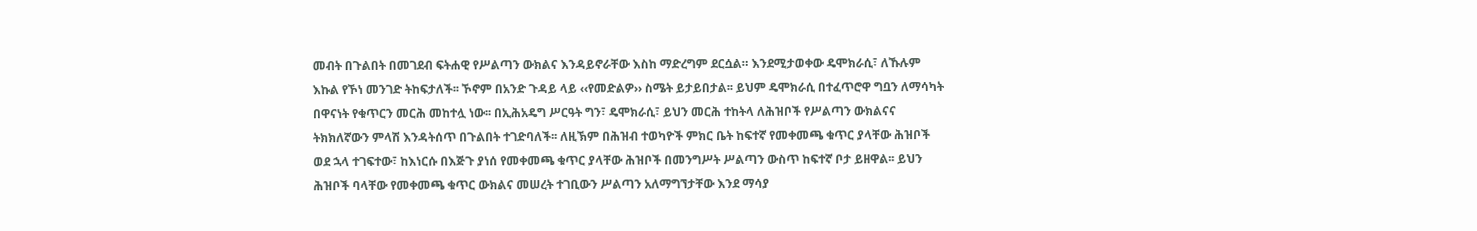መብት በጉልበት በመገደብ ፍትሐዊ የሥልጣን ውክልና እንዳይኖራቸው እስከ ማድረግም ደርሷል። እንደሚታወቀው ዴሞክራሲ፣ ለኹሉም እኩል የኾነ መንገድ ትከፍታለች፡፡ ኾኖም በአንድ ጉዳይ ላይ ‹‹የመድልዎ›› ስሜት ይታይበታል፡፡ ይህም ዴሞክራሲ በተፈጥሮዋ ግቧን ለማሳካት በዋናነት የቁጥርን መርሕ መከተሏ ነው፡፡ በኢሕአዴግ ሥርዓት ግን፣ ዴሞክራሲ፣ ይህን መርሕ ተከትላ ለሕዝቦች የሥልጣን ውክልናና ትክክለኛውን ምላሽ እንዳትሰጥ በጉልበት ተገድባለች፡፡ ለዚኽም በሕዝብ ተወካዮች ምክር ቤት ከፍተኛ የመቀመጫ ቁጥር ያላቸው ሕዝቦች ወደ ኋላ ተገፍተው፣ ከእነርሱ በእጅጉ ያነሰ የመቀመጫ ቁጥር ያላቸው ሕዝቦች በመንግሥት ሥልጣን ውስጥ ከፍተኛ ቦታ ይዘዋል፡፡ ይህን ሕዝቦች ባላቸው የመቀመጫ ቁጥር ውክልና መሠረት ተገቢውን ሥልጣን አለማግኘታቸው እንደ ማሳያ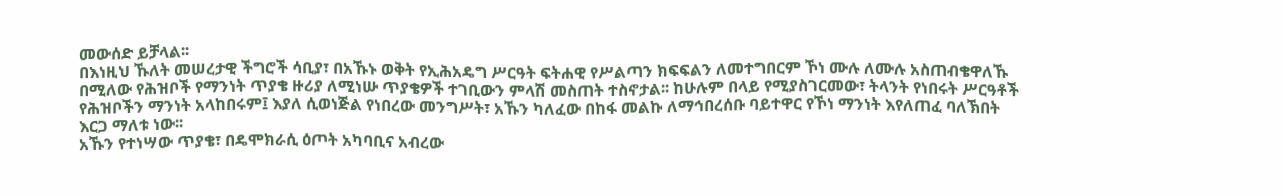መውሰድ ይቻላል፡፡
በእነዚህ ኹለት መሠረታዊ ችግሮች ሳቢያ፣ በአኹኑ ወቅት የኢሕአዴግ ሥርዓት ፍትሐዊ የሥልጣን ክፍፍልን ለመተግበርም ኾነ ሙሉ ለሙሉ አስጠብቄዋለኹ በሚለው የሕዝቦች የማንነት ጥያቄ ዙሪያ ለሚነሡ ጥያቄዎች ተገቢውን ምላሽ መስጠት ተስኖታል፡፡ ከሁሉም በላይ የሚያስገርመው፣ ትላንት የነበሩት ሥርዓቶች የሕዝቦችን ማንነት አላከበሩም፤ እያለ ሲወነጅል የነበረው መንግሥት፣ አኹን ካለፈው በከፋ መልኩ ለማኅበረሰቡ ባይተዋር የኾነ ማንነት እየለጠፈ ባለኽበት እርጋ ማለቱ ነው፡፡
አኹን የተነሣው ጥያቄ፣ በዴሞክራሲ ዕጦት አካባቢና አብረው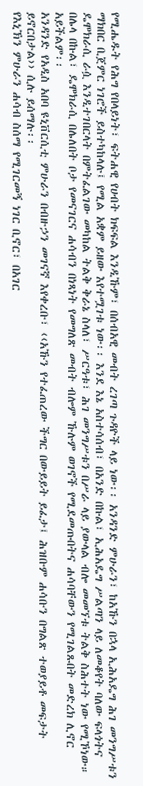የሚሔዱት የሕግ የበላይነት፣ ፍትሐዊ የሀብት ክፍፍል እንዲኹም፣ በሰብአዊ መብት ረገጣ ጉዳዮች ላይ ነው፡፡ አንዳንድ ምሁራን፣ ከአኹን በኋላ ኢሕአዴግ ሕገ መንግሥቱን ማክበር ቢጀምር ነገሮች ይስተካከላሉ፤ የሚል አቋም ይዘው እየተሟገቱ ነው፡፡ እንደ እኔ አስተሳሰብ፣ በአንድ በኩል፣ ኢሕአዴግ ሥልጣን ላይ ለመቆየት ባለው ፍላጎትና ዴሞክራሲ ራሷ እንዲተገበርላት በምትፈልገው መካከል ትልቅ ቅራኔ ስላለ፣ ሥርዓቱ፣ ሕገ መንግሥቱን በሥራ ላይ ያውላል ብሎ መመኘቱ ትልቅ ስሕተት ነው የሚኾነው። በሌላ በኩል፣ ዴሞክራሲ በሌለበት ቦታ የመናገርና ሐሳብን በነጻነት የመግለጽ መብት ብሎም ኹሉም ወገኖች የሚደመጡበትና ሐሳባቸውን የሚገልጹበት መድረክ ሊኖር አይችልም፡፡
አንዳንድ የአዲስ አበባ ዩኒቨርሲቲ ምሁራን በብዙኃን መገናኛ እየቀረቡ፣ ‹‹አኹን የተፈጠረው ችግር በውይይት ይፈታ፤ ሕዝቡም ሐሳቡን በግልጽ ተወያይቶ መፍታት ይኖርበታል›› ሲሉ ይሰማሉ፡፡
የእኒኽን ምሁራን ሐሳብ ስሰማ የሚገርመኝ ነገር ቢኖር፣ በአገር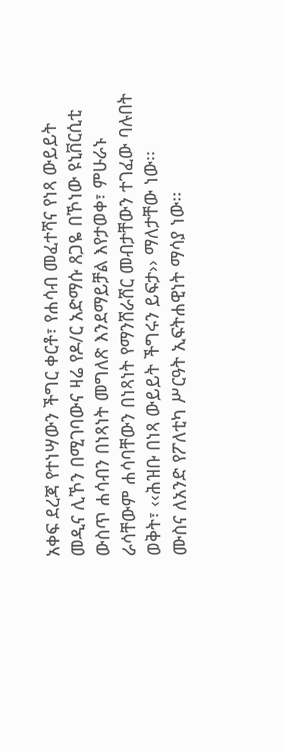አቀፍ ደረጃ የተነሣውን ችግር ቀርቶ፣ የሐሳብ መፈተሻና የነጻ ውይይት መዲና ሊኾን በሚገባውና ዛሬ የዶ/ር አድማሱ ጸጋዬ በኾነው ዩኒቨርሲቲ ውስጥ ሐሳብን በነጻነት መግለጽ እንደማይቻል እየታወቀ፣ ምሁራኑ ራሳቸውም ሐሳባቸውን በነጻነት የማንሸራሸር መብታቸውን ተገፈው ባሉበት ወቅት፣ ‹‹ሕዝቡ በነጻ ውይይት ችግሩን ይፍታ›› ማለታቸው ነው፡፡
ሙስና ለአንድ የፖለቲካ ሥርዓት ኢፍትሐዊነት ማሳያ ነው፡፡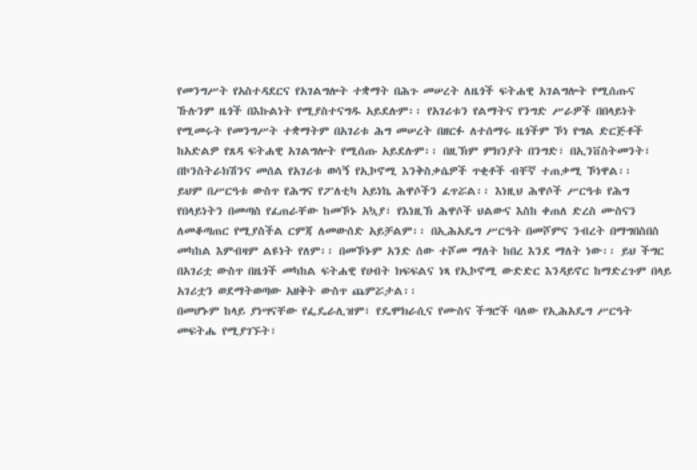የመንግሥት የአስተዳደርና የአገልግሎት ተቋማት በሕጉ መሠረት ለዜጎች ፍትሐዊ አገልግሎት የሚሰጡና ኹሉንም ዜጎች በእኩልነት የሚያስተናግዱ አይደሉም፡፡ የአገሪቱን የልማትና የንግድ ሥራዎች በበላይነት የሚመሩት የመንግሥት ተቋማትም በአገሪቱ ሕግ መሠረት በዘርፉ ለተሰማሩ ዜጎችም ኾነ የግል ድርጅቶች ከአድልዎ የጸዳ ፍትሐዊ አገልግሎት የሚሰጡ አይደሉም፡፡ በዚኽም ምክንያት በንግድ፣ በኢንቨስትመንት፣ በኮንስትራክሽንና መሰል የአገሪቱ ወሳኝ የኢኮኖሚ እንቅስቃሴዎች ጥቂቶች ብቸኛ ተጠቃሚ ኾነዋል፡፡
ይህም በሥርዓቱ ውስጥ የሕግና የፖለቲካ አይነኬ ሕዋሶችን ፈጥሯል፡፡ እነዚህ ሕዋሶች ሥርዓቱ የሕግ የበላይነትን በመጣስ የፈጠራቸው ከመኾኑ አኳያ፣ የእነዚኽ ሕዋሶች ህልውና እስከ ቀጠለ ድረስ ሙስናን ለመቆጣጠር የሚያስችል ርምጃ ለመውሰድ አይቻልም፡፡ በኢሕአዴግ ሥርዓት በመሾምና ንብረት በማግበስበስ መካከል እምብዛም ልዩነት የለም፡፡ በመኾኑም አንድ ሰው ተሾመ ማለት ከበረ እንደ ማለት ነው፡፡ ይህ ችግር በአገሪቷ ውስጥ በዜጎች መካከል ፍትሐዊ የሀብት ክፍፍልና ነጻ የኢኮኖሚ ውድድር እንዳይኖር ከማድረጉም በላይ አገሪቷን ወደማትወጣው አዘቅት ውስጥ ጨምሯታል፡፡
በመሆኑም ከላይ ያነሣናቸው የፌዴራሊዝም፣ የዴሞክራሲና የሙስና ችግሮች ባለው የኢሕአዴግ ሥርዓት መፍትሔ የሚያገኙት፣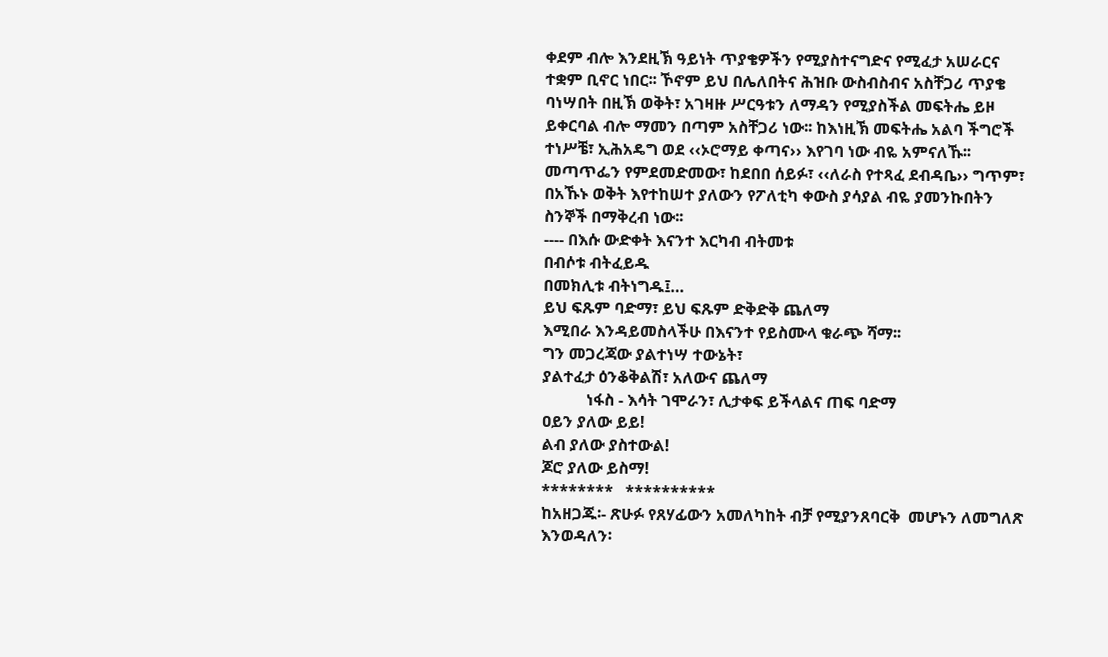ቀደም ብሎ እንደዚኽ ዓይነት ጥያቄዎችን የሚያስተናግድና የሚፈታ አሠራርና ተቋም ቢኖር ነበር፡፡ ኾኖም ይህ በሌለበትና ሕዝቡ ውስብስብና አስቸጋሪ ጥያቄ ባነሣበት በዚኽ ወቅት፣ አገዛዙ ሥርዓቱን ለማዳን የሚያስችል መፍትሔ ይዞ ይቀርባል ብሎ ማመን በጣም አስቸጋሪ ነው፡፡ ከእነዚኽ መፍትሔ አልባ ችግሮች ተነሥቼ፣ ኢሕአዴግ ወደ ‹‹ኦሮማይ ቀጣና›› እየገባ ነው ብዬ አምናለኹ፡፡
መጣጥፌን የምደመድመው፣ ከደበበ ሰይፉ፣ ‹‹ለራስ የተጻፈ ደብዳቤ›› ግጥም፣ በአኹኑ ወቅት እየተከሠተ ያለውን የፖለቲካ ቀውስ ያሳያል ብዬ ያመንኩበትን ስንኞች በማቅረብ ነው፡፡
---- በእሱ ውድቀት እናንተ እርካብ ብትመቱ
በብሶቱ ብትፈይዱ
በመክሊቱ ብትነግዱ፤…
ይህ ፍጹም ባድማ፣ ይህ ፍጹም ድቅድቅ ጨለማ
እሚበራ እንዳይመስላችሁ በእናንተ የይስሙላ ቁራጭ ሻማ፡፡
ግን መጋረጃው ያልተነሣ ተውኔት፣
ያልተፈታ ዕንቆቅልሽ፣ አለውና ጨለማ
           ነፋስ - እሳት ገሞራን፣ ሊታቀፍ ይችላልና ጠፍ ባድማ
ዐይን ያለው ይይ!
ልብ ያለው ያስተውል!
ጆሮ ያለው ይስማ!
********   **********
ከአዘጋጁ፡- ጽሁፉ የጸሃፊውን አመለካከት ብቻ የሚያንጸባርቅ  መሆኑን ለመግለጽ እንወዳለን፡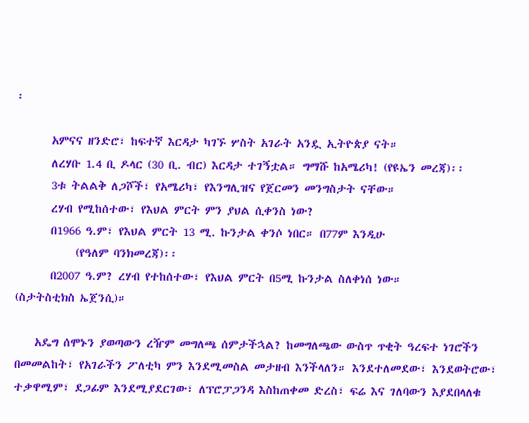፡

       አምናና ዘንድሮ፣ ከፍተኛ እርዳታ ካገኙ ሦስት አገራት አንዷ ኢትዮጵያ ናት።
       ለረሃቡ 1.4 ቢ ዶላር (30 ቢ. ብር) እርዳታ ተገኝቷል። ግማሹ ከአሜሪካ! (የዩኤን መረጃ)፡፡
       3ቱ ትልልቅ ለጋሾች፣ የአሜሪካ፣ የእንግሊዝና የጀርመን መንግስታት ናቸው።
       ረሃብ የሚከሰተው፣ የእህል ምርት ምን ያህል ሲቀንስ ነው?
       በ1966 ዓ.ም፣ የእህል ምርት 13 ሚ. ኩንታል ቀንሶ ነበር። በ77ም እንዲሁ
            (የዓለም ባንክመረጃ)፡፡
       በ2007 ዓ.ም? ረሃብ የተከሰተው፣ የእህል ምርት በ5ሚ ኩንታል ስለቀነሰ ነው።                    (ስታትስቲክስ ኤጀንሲ)።

    አዴግ ሰሞኑን ያወጣውን ረዥም መግለጫ ሰምታችኋል? ከመግለጫው ውስጥ ጥቂት ዓረፍተ ነገሮችን በመመልከት፣ የአገራችን ፖለቲካ ምን እንደሚመስል መታዘብ እንችላለን። እንደተለመደው፣ እንደወትሮው፣ ተቃዋሚም፣ ደጋፊም እንደሚያደርገው፣ ለፕሮፓጋንዳ እስከጠቀመ ድረስ፣ ፍሬ እና ገለባውን እያደበላለቁ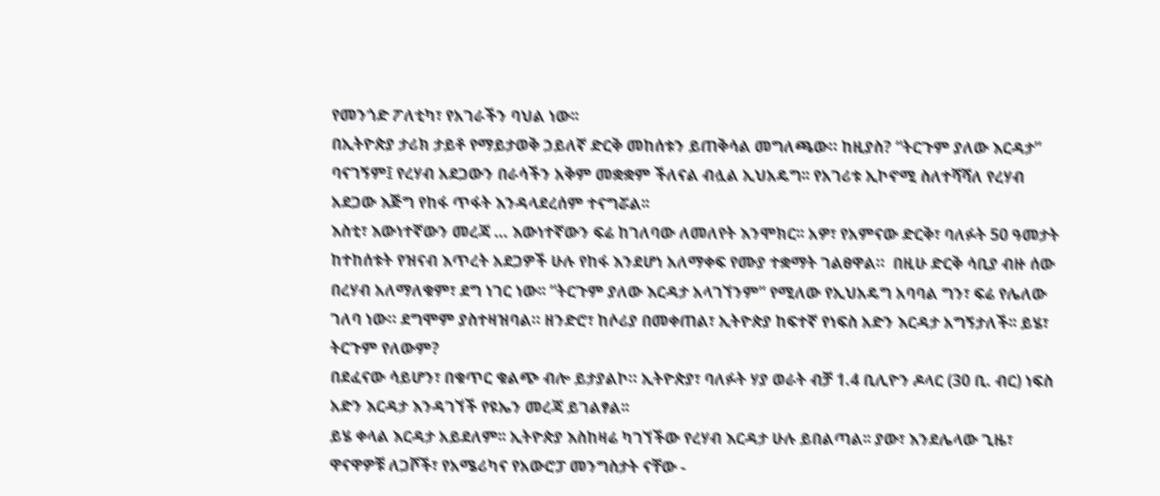የመንጎድ ፖለቲካ፣ የአገራችን ባህል ነው፡፡
በኢትዮጵያ ታሪክ ታይቶ የማይታወቅ ኃይለኛ ድርቅ መከሰቱን ይጠቅሳል መግለጫው። ከዚያስ? “ትርጉም ያለው እርዳታ” ባናገኝም፤ የረሃብ አደጋውን በራሳችን አቅም መቋቋም ችለናል ብሏል ኢህአዴግ፡፡ የአገሪቱ ኢኮኖሚ ስለተሻሻለ የረሃብ አደጋው እጅግ የከፋ ጥፋት እንዳላደረሰም ተናግሯል፡፡
እስቲ፣ እውነተኛውን መረጃ … እውነተኛውን ፍሬ ከገለባው ለመለየት እንሞክር፡፡ አዎ፣ የአምናው ድርቅ፣ ባለፉት 50 ዓመታት ከተከሰቱት የዝናብ እጥረት አደጋዎች ሁሉ የከፋ እንደሆነ አለማቀፍ የሙያ ተቋማት ገልፀዋል።  በዚሁ ድርቅ ሳቢያ ብዙ ሰው በረሃብ አለማለቁም፣ ደግ ነገር ነው፡፡ “ትርጉም ያለው እርዳታ አላገኘንም” የሚለው የኢህአዴግ አባባል ግን፣ ፍሬ የሌለው ገለባ ነው። ደግሞም ያስተዛዝባል። ዘንድሮ፣ ከሶሪያ በመቀጠል፣ ኢትዮጵያ ከፍተኛ የነፍስ አድን እርዳታ አግኝታለች፡፡ ይሄ፣ ትርጉም የለውም?
በደፈናው ሳይሆን፣ በቁጥር ቁልጭ ብሎ ይታያልኮ። ኢትዮጵያ፣ ባለፉት ሃያ ወራት ብቻ 1.4 ቢሊዮን ዶላር (30 ቢ. ብር) ነፍስ አድን እርዳታ እንዳገኘች የዩኤን መረጃ ይገልፃል፡፡
ይሄ ቀላል እርዳታ አይደለም፡፡ ኢትዮጵያ እስከዛሬ ካገኘችው የረሃብ እርዳታ ሁሉ ይበልጣል፡፡ ያው፣ እንደሌላው ጊዜ፣ ዋናዋዎቹ ለጋሾች፣ የአሜሪካና የአውሮፓ መንግስታት ናቸው -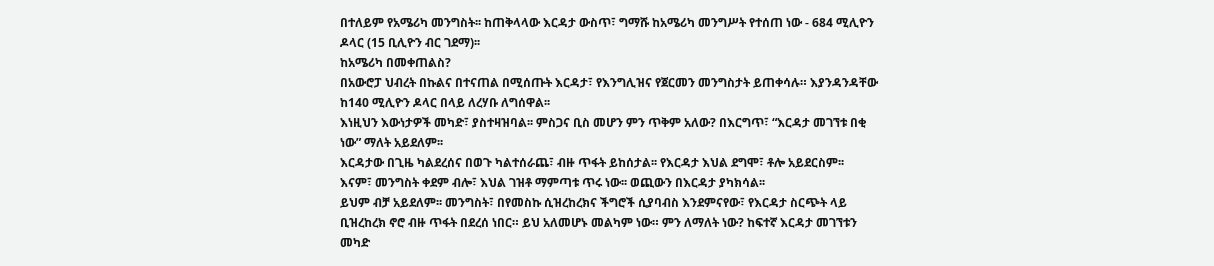በተለይም የአሜሪካ መንግስት፡፡ ከጠቅላላው እርዳታ ውስጥ፣ ግማሹ ከአሜሪካ መንግሥት የተሰጠ ነው - 684 ሚሊዮን ዶላር (15 ቢሊዮን ብር ገደማ)፡፡
ከአሜሪካ በመቀጠልስ?
በአውሮፓ ህብረት በኩልና በተናጠል በሚሰጡት እርዳታ፣ የእንግሊዝና የጀርመን መንግስታት ይጠቀሳሉ። እያንዳንዳቸው ከ140 ሚሊዮን ዶላር በላይ ለረሃቡ ለግሰዋል፡፡
እነዚህን እውነታዎች መካድ፣ ያስተዛዝባል፡፡ ምስጋና ቢስ መሆን ምን ጥቅም አለው? በእርግጥ፣ “እርዳታ መገኘቱ በቂ ነው” ማለት አይደለም፡፡
እርዳታው በጊዜ ካልደረሰና በወጉ ካልተሰራጨ፣ ብዙ ጥፋት ይከሰታል፡፡ የእርዳታ እህል ደግሞ፣ ቶሎ አይደርስም፡፡ እናም፣ መንግስት ቀደም ብሎ፣ እህል ገዝቶ ማምጣቱ ጥሩ ነው፡፡ ወጪውን በእርዳታ ያካክሳል፡፡
ይህም ብቻ አይደለም፡፡ መንግስት፣ በየመስኩ ሲዝረከረክና ችግሮች ሲያባብስ እንደምናየው፣ የእርዳታ ስርጭት ላይ ቢዝረከረክ ኖሮ ብዙ ጥፋት በደረሰ ነበር። ይህ አለመሆኑ መልካም ነው። ምን ለማለት ነው? ከፍተኛ እርዳታ መገኘቱን መካድ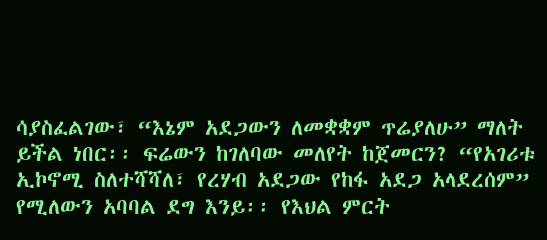ሳያስፈልገው፣ “እኔም አደጋውን ለመቋቋም ጥሬያለሁ” ማለት ይችል ነበር፡፡ ፍሬውን ከገለባው መለየት ከጀመርን? “የአገሪቱ ኢኮኖሚ ስለተሻሻለ፣ የረሃብ አደጋው የከፋ አደጋ አላደረሰም” የሚለውን አባባል ደግ እንይ፡፡ የእህል ምርት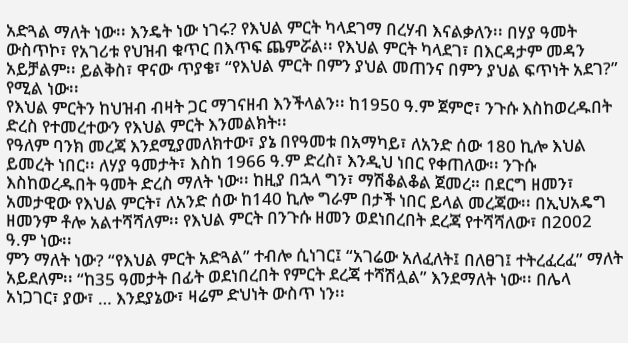አድጓል ማለት ነው፡፡ እንዴት ነው ነገሩ? የእህል ምርት ካላደገማ በረሃብ እናልቃለን፡፡ በሃያ ዓመት ውስጥኮ፣ የአገሪቱ የህዝብ ቁጥር በእጥፍ ጨምሯል፡፡ የእህል ምርት ካላደገ፣ በእርዳታም መዳን አይቻልም፡፡ ይልቅስ፣ ዋናው ጥያቄ፣ “የእህል ምርት በምን ያህል መጠንና በምን ያህል ፍጥነት አደገ?” የሚል ነው፡፡
የእህል ምርትን ከህዝብ ብዛት ጋር ማገናዘብ እንችላልን፡፡ ከ1950 ዓ.ም ጀምሮ፣ ንጉሱ እስከወረዱበት ድረስ የተመረተውን የእህል ምርት እንመልክት፡፡
የዓለም ባንክ መረጃ እንደሚያመለክተው፣ ያኔ በየዓመቱ በአማካይ፣ ለአንድ ሰው 180 ኪሎ እህል ይመረት ነበር፡፡ ለሃያ ዓመታት፣ እስከ 1966 ዓ.ም ድረስ፣ እንዲህ ነበር የቀጠለው፡፡ ንጉሱ እስከወረዱበት ዓመት ድረስ ማለት ነው፡፡ ከዚያ በኋላ ግን፣ ማሽቆልቆል ጀመረ። በደርግ ዘመን፣ አመታዊው የእህል ምርት፣ ለአንድ ሰው ከ140 ኪሎ ግራም በታች ነበር ይላል መረጃው፡፡ በኢህአዴግ ዘመንም ቶሎ አልተሻሻለም፡፡ የእህል ምርት በንጉሱ ዘመን ወደነበረበት ደረጃ የተሻሻለው፣ በ2002 ዓ.ም ነው፡፡
ምን ማለት ነው? “የእህል ምርት አድጓል” ተብሎ ሲነገር፤ “አገሬው አለፈለት፤ በለፀገ፤ ተትረፈረፈ” ማለት አይደለም፡፡ “ከ35 ዓመታት በፊት ወደነበረበት የምርት ደረጃ ተሻሽሏል” እንደማለት ነው፡፡ በሌላ አነጋገር፣ ያው፣ … እንደያኔው፣ ዛሬም ድህነት ውስጥ ነን፡፡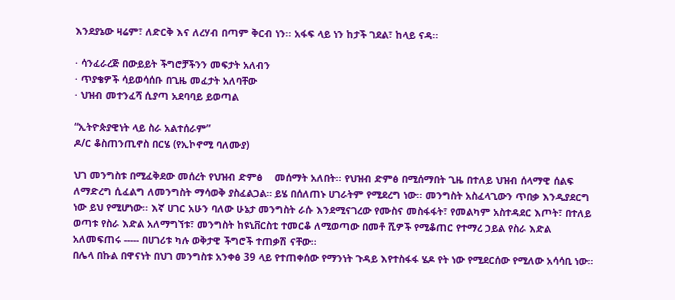እንደያኔው ዛሬም፣ ለድርቅ እና ለረሃብ በጣም ቅርብ ነን፡፡ አፋፍ ላይ ነን ከታች ገደል፣ ከላይ ናዳ፡፡

· ሳንፈራረጅ በውይይት ችግሮቻችንን መፍታት አለብን
· ጥያቄዎች ሳይወሳሰቡ በጊዜ መፈታት አለባቸው
· ህዝብ መተንፈሻ ሲያጣ አደባባይ ይወጣል

“ኢትዮጵያዊነት ላይ ስራ አልተሰራም”
ዶ/ር ቆስጠንጢኖስ በርሄ (የኢኮኖሚ ባለሙያ)

ህገ መንግስቱ በሚፈቅደው መሰረት የህዝብ ድምፅ    መሰማት አለበት፡፡ የህዝብ ድምፅ በሚሰማበት ጊዜ በተለይ ህዝብ ሰላማዊ ሰልፍ ለማድረግ ሲፈልግ ለመንግስት ማሳወቅ ያስፈልጋል። ይሄ በሰለጠኑ ሀገራትም የሚደረግ ነው፡፡ መንግስት አስፈላጊውን ጥበቃ እንዲያደርግ ነው ይህ የሚሆነው፡፡ እኛ ሀገር አሁን ባለው ሁኔታ መንግስት ራሱ እንደሚናገረው የሙስና መስፋፋት፣ የመልካም አስተዳደር እጦት፣ በተለይ ወጣቱ የስራ እድል አለማግኘቱ፣ መንግስት ከዩኒቨርስቲ ተመርቆ ለሚወጣው በመቶ ሺዎች የሚቆጠር የተማረ ኃይል የስራ እድል አለመፍጠሩ ----- በሀገሪቱ ካሉ ወቅታዊ ችግሮች ተጠቃሽ ናቸው፡፡
በሌላ በኩል በዋናነት በህገ መንግስቱ አንቀፅ 39 ላይ የተጠቀሰው የማንነት ጉዳይ እየተስፋፋ ሄዶ የት ነው የሚደርሰው የሚለው አሳሳቢ ነው።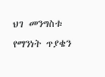ህገ መንግስቱ የማንነት ጥያቄን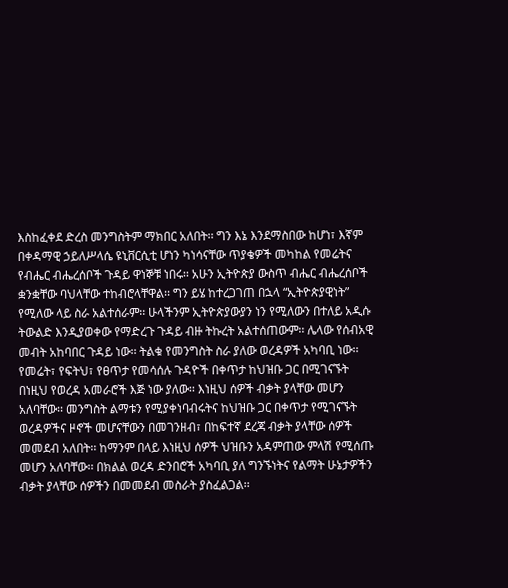እስከፈቀደ ድረስ መንግስትም ማክበር አለበት፡፡ ግን እኔ እንደማስበው ከሆነ፣ እኛም በቀዳማዊ ኃይለሥላሴ ዩኒቨርሲቲ ሆነን ካነሳናቸው ጥያቄዎች መካከል የመሬትና የብሔር ብሔረሰቦች ጉዳይ ዋነኞቹ ነበሩ፡፡ አሁን ኢትዮጵያ ውስጥ ብሔር ብሔረሰቦች ቋንቋቸው ባህላቸው ተከብሮላቸዋል፡፡ ግን ይሄ ከተረጋገጠ በኋላ “ኢትዮጵያዊነት” የሚለው ላይ ስራ አልተሰራም፡፡ ሁላችንም ኢትዮጵያውያን ነን የሚለውን በተለይ አዲሱ ትውልድ እንዲያወቀው የማድረጉ ጉዳይ ብዙ ትኩረት አልተሰጠውም፡፡ ሌላው የሰብአዊ መብት አከባበር ጉዳይ ነው፡፡ ትልቁ የመንግስት ስራ ያለው ወረዳዎች አካባቢ ነው፡፡ የመሬት፣ የፍትህ፣ የፀጥታ የመሳሰሉ ጉዳዮች በቀጥታ ከህዝቡ ጋር በሚገናኙት በነዚህ የወረዳ አመራሮች እጅ ነው ያለው፡፡ እነዚህ ሰዎች ብቃት ያላቸው መሆን አለባቸው፡፡ መንግስት ልማቱን የሚያቀነባብሩትና ከህዝቡ ጋር በቀጥታ የሚገናኙት ወረዳዎችና ዞኖች መሆናቸውን በመገንዘብ፣ በከፍተኛ ደረጃ ብቃት ያላቸው ሰዎች መመደብ አለበት፡፡ ከማንም በላይ እነዚህ ሰዎች ህዝቡን አዳምጠው ምላሽ የሚሰጡ መሆን አለባቸው፡፡ በክልል ወረዳ ድንበሮች አካባቢ ያለ ግንኙነትና የልማት ሁኔታዎችን ብቃት ያላቸው ሰዎችን በመመደብ መስራት ያስፈልጋል፡፡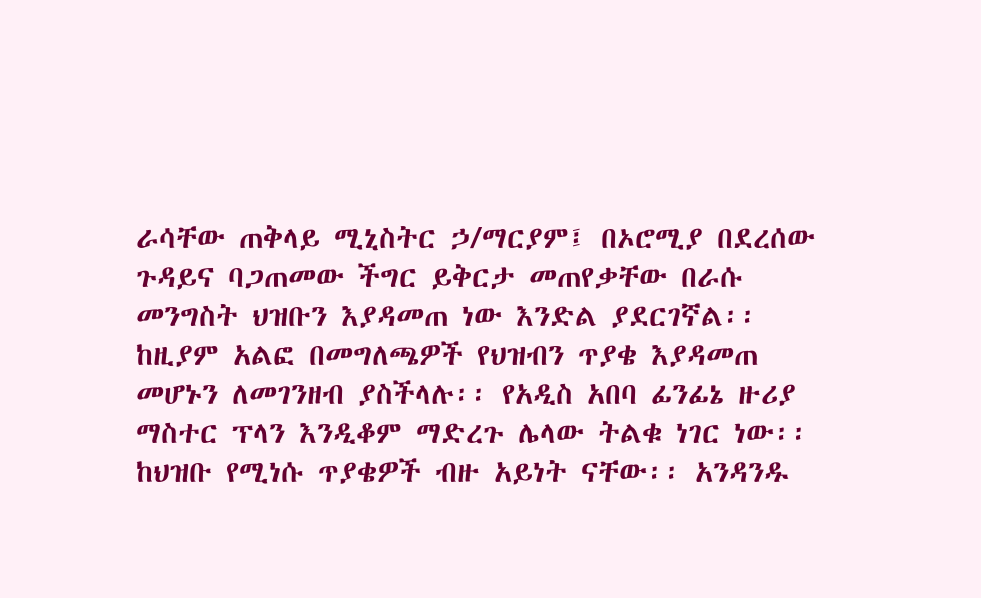ራሳቸው ጠቅላይ ሚኒስትር ኃ/ማርያም፤ በኦሮሚያ በደረሰው ጉዳይና ባጋጠመው ችግር ይቅርታ መጠየቃቸው በራሱ መንግስት ህዝቡን እያዳመጠ ነው እንድል ያደርገኛል፡፡ ከዚያም አልፎ በመግለጫዎች የህዝብን ጥያቄ እያዳመጠ መሆኑን ለመገንዘብ ያስችላሉ፡፡ የአዲስ አበባ ፊንፊኔ ዙሪያ ማስተር ፕላን እንዲቆም ማድረጉ ሌላው ትልቁ ነገር ነው፡፡
ከህዝቡ የሚነሱ ጥያቄዎች ብዙ አይነት ናቸው፡፡ አንዳንዱ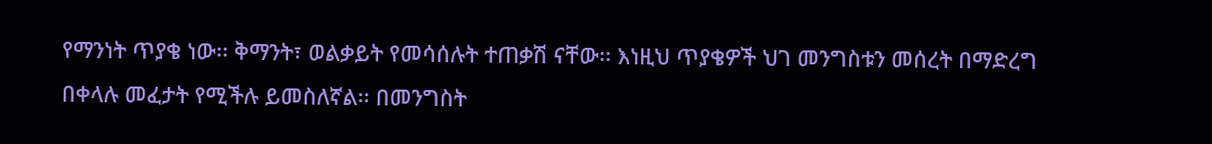የማንነት ጥያቄ ነው፡፡ ቅማንት፣ ወልቃይት የመሳሰሉት ተጠቃሽ ናቸው፡፡ እነዚህ ጥያቄዎች ህገ መንግስቱን መሰረት በማድረግ በቀላሉ መፈታት የሚችሉ ይመስለኛል፡፡ በመንግስት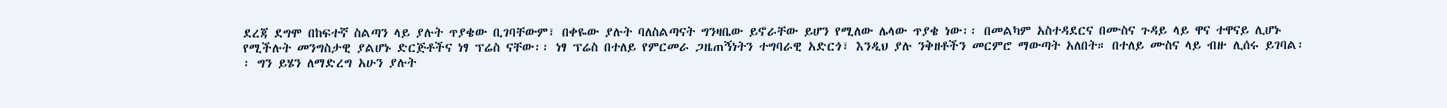ደረጃ ደግሞ በከፍተኛ ስልጣን ላይ ያሉት ጥያቄው ቢገባቸውም፣ በቀዬው ያሉት ባለስልጣናት ግንዛቤው ይኖራቸው ይሆን የሚለው ሌላው ጥያቄ ነው፡፡ በመልካም አስተዳደርና በሙስና ጉዳይ ላይ ዋና ተዋናይ ሊሆኑ የሚችሉት መንግስታዊ ያልሆኑ ድርጅቶችና ነፃ ፕሬስ ናቸው፡፡ ነፃ ፕሬስ በተለይ የምርመራ ጋዜጠኝነትን ተግባራዊ አድርጎ፣ እንዲህ ያሉ ንቅዘቶችን መርምሮ ማውጣት አለበት። በተለይ ሙስና ላይ ብዙ ሊሰሩ ይገባል፡፡ ግን ይሄን ለማድረግ አሁን ያሉት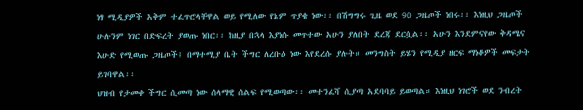ነፃ ሚዲያዎች አቅም ተፈጥሮላቸዋል ወይ የሚለው የኔም ጥያቄ ነው፡፡ በሽግግሩ ጊዜ ወደ 90 ጋዜጦች ነበሩ፡፡ እነዚህ ጋዜጦች ሁሉንም ነገር በድፍረት ያወጡ ነበር፡፡ ከዚያ በኋላ እያነሱ መጥተው አሁን ያለበት ደረጃ ደርሷል፡፡ አሁን እንደምናየው ቅዳሜና እሁድ የሚወጡ ጋዜጦች፤ በማተሚያ ቤት ችግር ለረቡዕ ነው እየደረሱ ያሉት። መንግስት ይሄን የሚዲያ ዘርፍ ማነቆዎች መፍታት ይገባዋል፡፡
ህዝብ የታመቀ ችግር ሲመጣ ነው ሰላማዊ ሰልፍ የሚወጣው፡፡ መተንፈሻ ሲያጣ አደባባይ ይወጣል። እነዚህ ነገሮች ወደ ንብረት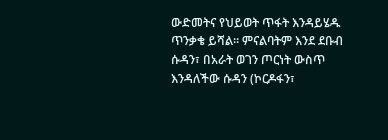ውድመትና የህይወት ጥፋት እንዳይሄዱ ጥንቃቄ ይሻል፡፡ ምናልባትም እንደ ደቡብ ሱዳን፣ በአራት ወገን ጦርነት ውስጥ እንዳለችው ሱዳን (ኮርዶፋን፣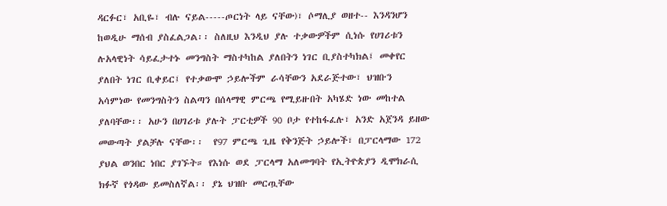ዳርፉር፣ አቢዬ፣ ብሉ ናይል-----ጦርነት ላይ ናቸው)፣ ሶማሊያ ወዘተ-- እንዳንሆን ከወዲሁ ማሰብ ያስፈልጋል፡፡ ስለዚህ እንዲህ ያሉ ተቃውዎችም ሲነሱ የሀገሪቱን ሉአላዊነት ሳይፈታተኑ መንግስት ማስተካከል ያለበትን ነገር ቢያስተካክል፤ መቀየር ያለበት ነገር ቢቀይር፤ የተቃውሞ ኃይሎችም ራሳቸውን አደራጅተው፣ ህዝቡን አሳምነው የመንግስትን ስልጣን በሰላማዊ ምርጫ የሚይዙበት አካሄድ ነው መከተል ያለባቸው፡፡ አሁን በሀገሪቱ ያሉት ፓርቲዎች 90 ቦታ የተከፋፈሉ፣ አንድ አጀንዳ ይዘው መውጣት ያልቻሉ ናቸው፡፡  የ97 ምርጫ ጊዜ የቅንጅት ኃይሎች፣ በፓርላማው 172 ያህል ወንበር ነበር ያገኙት። የእነሱ ወደ ፓርላማ አለመግባት የኢትዮጵያን ዲሞክራሲ ክፉኛ የጎዳው ይመስለኛል፡፡ ያኔ ህዝቡ መርጧቸው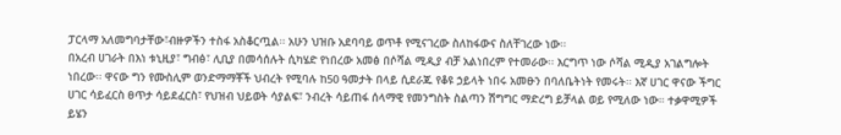ፓርላማ አለመግባታቸው፣ብዙዎችን ተስፋ አስቆርጧል፡፡ አሁን ህዝቡ አደባባይ ወጥቶ የሚናገረው ስለከፋውና ስለቸገረው ነው፡፡
በአረብ ሀገራት በእነ ቱኒዚያ፣ ግብፅ፣ ሊቢያ በመሳሰሉት ሲካሄድ የነበረው አመፅ በሶሻል ሚዲያ ብቻ አልነበረም የተመራው፡፡ እርግጥ ነው ሶሻል ሚዲያ አገልግሎት ነበረው፡፡ ዋናው ግን የሙስሊም ወንድማማቾች ህብረት የሚባሉ ከ50 ዓመታት በላይ ሲደራጁ የቆዩ ኃይላት ነበሩ አመፁን በባለቤትነት የመሩት፡፡ እኛ ሀገር ዋናው ችግር ሀገር ሳይፈርስ ፀጥታ ሳይደፈርስ፣ የህዝብ ህይወት ሳያልፍ፣ ንብረት ሳይጠፋ ሰላማዊ የመንግስት ስልጣን ሽግግር ማድረግ ይቻላል ወይ የሚለው ነው። ተቃዋሚዎች ይሄን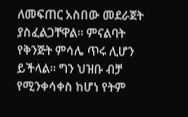ለመፍጠር አስበው መደራጀት ያስፈልጋቸዋል። ምናልባት የቅንጅት ምሳሌ ጥሩ ሊሆን ይችላል፡፡ ግን ህዝቡ ብቻ የሚንቀሳቀስ ከሆነ የትም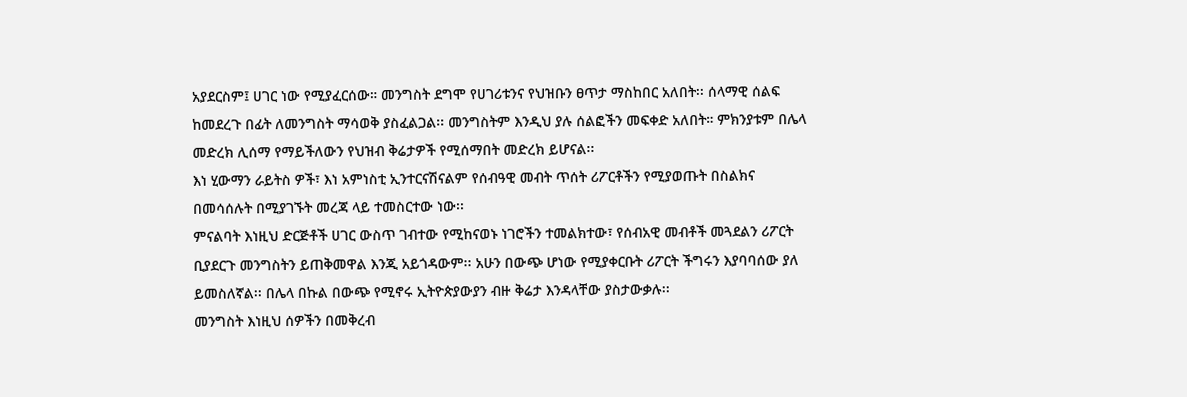አያደርስም፤ ሀገር ነው የሚያፈርሰው። መንግስት ደግሞ የሀገሪቱንና የህዝቡን ፀጥታ ማስከበር አለበት፡፡ ሰላማዊ ሰልፍ ከመደረጉ በፊት ለመንግስት ማሳወቅ ያስፈልጋል፡፡ መንግስትም እንዲህ ያሉ ሰልፎችን መፍቀድ አለበት። ምክንያቱም በሌላ መድረክ ሊሰማ የማይችለውን የህዝብ ቅሬታዎች የሚሰማበት መድረክ ይሆናል፡፡
እነ ሂውማን ራይትስ ዎች፣ እነ አምነስቲ ኢንተርናሽናልም የሰብዓዊ መብት ጥሰት ሪፖርቶችን የሚያወጡት በስልክና በመሳሰሉት በሚያገኙት መረጃ ላይ ተመስርተው ነው፡፡
ምናልባት እነዚህ ድርጅቶች ሀገር ውስጥ ገብተው የሚከናወኑ ነገሮችን ተመልክተው፣ የሰብአዊ መብቶች መጓደልን ሪፖርት ቢያደርጉ መንግስትን ይጠቅመዋል እንጂ አይጎዳውም፡፡ አሁን በውጭ ሆነው የሚያቀርቡት ሪፖርት ችግሩን እያባባሰው ያለ ይመስለኛል፡፡ በሌላ በኩል በውጭ የሚኖሩ ኢትዮጵያውያን ብዙ ቅሬታ እንዳላቸው ያስታውቃሉ፡፡
መንግስት እነዚህ ሰዎችን በመቅረብ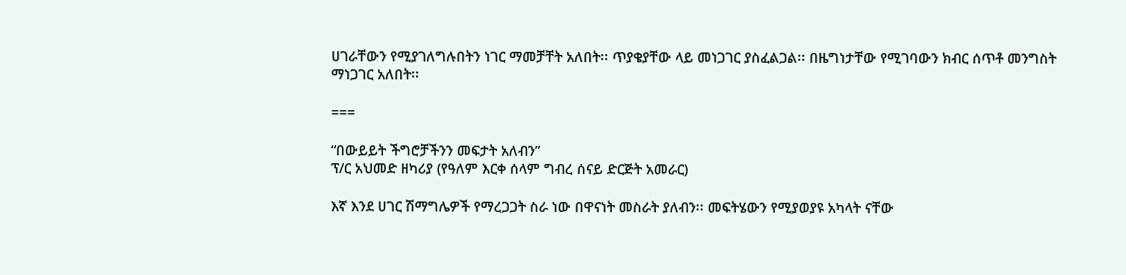ሀገራቸውን የሚያገለግሉበትን ነገር ማመቻቸት አለበት፡፡ ጥያቄያቸው ላይ መነጋገር ያስፈልጋል፡፡ በዜግነታቸው የሚገባውን ክብር ሰጥቶ መንግስት ማነጋገር አለበት፡፡

===

“በውይይት ችግሮቻችንን መፍታት አለብን”
ፕ/ር አህመድ ዘካሪያ (የዓለም እርቀ ሰላም ግብረ ሰናይ ድርጅት አመራር)

እኛ እንደ ሀገር ሽማግሌዎች የማረጋጋት ስራ ነው በዋናነት መስራት ያለብን፡፡ መፍትሄውን የሚያወያዩ አካላት ናቸው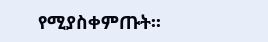የሚያስቀምጡት፡፡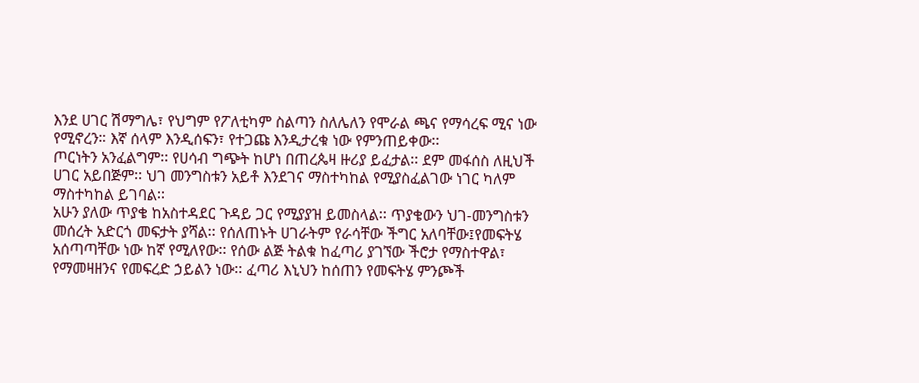እንደ ሀገር ሽማግሌ፣ የህግም የፖለቲካም ስልጣን ስለሌለን የሞራል ጫና የማሳረፍ ሚና ነው የሚኖረን። እኛ ሰላም እንዲሰፍን፣ የተጋጩ እንዲታረቁ ነው የምንጠይቀው፡፡
ጦርነትን አንፈልግም፡፡ የሀሳብ ግጭት ከሆነ በጠረጴዛ ዙሪያ ይፈታል፡፡ ደም መፋሰስ ለዚህች ሀገር አይበጅም፡፡ ህገ መንግስቱን አይቶ እንደገና ማስተካከል የሚያስፈልገው ነገር ካለም ማስተካከል ይገባል፡፡
አሁን ያለው ጥያቄ ከአስተዳደር ጉዳይ ጋር የሚያያዝ ይመስላል፡፡ ጥያቄውን ህገ-መንግስቱን መሰረት አድርጎ መፍታት ያሻል፡፡ የሰለጠኑት ሀገራትም የራሳቸው ችግር አለባቸው፤የመፍትሄ አሰጣጣቸው ነው ከኛ የሚለየው፡፡ የሰው ልጅ ትልቁ ከፈጣሪ ያገኘው ችሮታ የማስተዋል፣ የማመዛዘንና የመፍረድ ኃይልን ነው፡፡ ፈጣሪ እኒህን ከሰጠን የመፍትሄ ምንጮች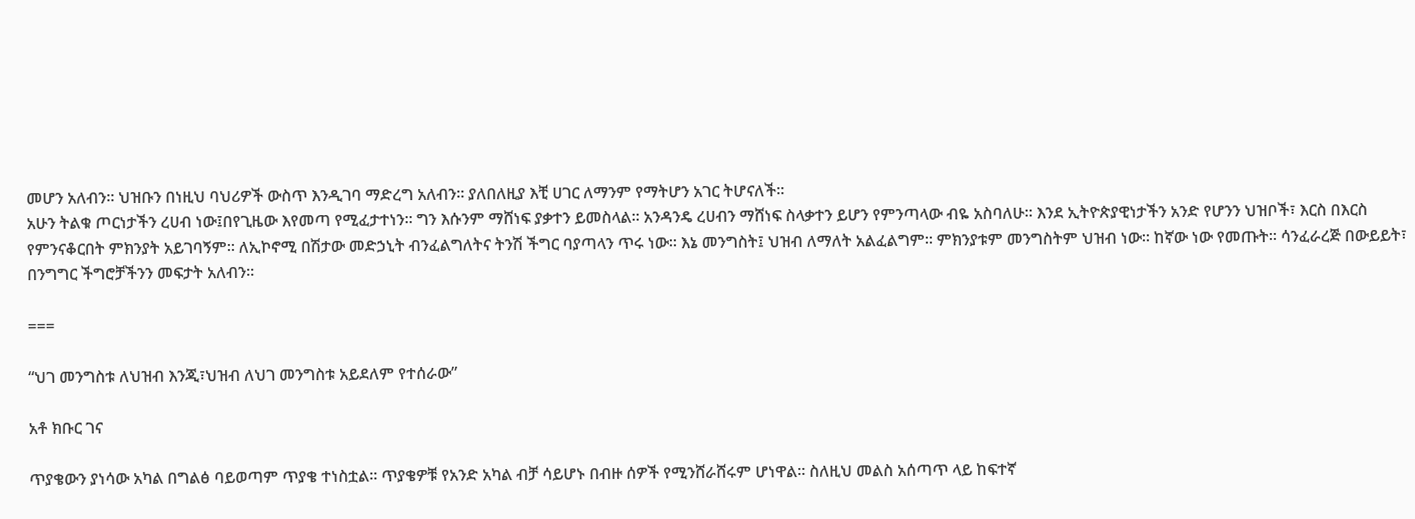መሆን አለብን፡፡ ህዝቡን በነዚህ ባህሪዎች ውስጥ እንዲገባ ማድረግ አለብን። ያለበለዚያ እቺ ሀገር ለማንም የማትሆን አገር ትሆናለች፡፡
አሁን ትልቁ ጦርነታችን ረሀብ ነው፤በየጊዜው እየመጣ የሚፈታተነን፡፡ ግን እሱንም ማሸነፍ ያቃተን ይመስላል፡፡ አንዳንዴ ረሀብን ማሸነፍ ስላቃተን ይሆን የምንጣላው ብዬ አስባለሁ። እንደ ኢትዮጵያዊነታችን አንድ የሆንን ህዝቦች፣ እርስ በእርስ የምንናቆርበት ምክንያት አይገባኝም፡፡ ለኢኮኖሚ በሽታው መድኃኒት ብንፈልግለትና ትንሽ ችግር ባያጣላን ጥሩ ነው፡፡ እኔ መንግስት፤ ህዝብ ለማለት አልፈልግም፡፡ ምክንያቱም መንግስትም ህዝብ ነው፡፡ ከኛው ነው የመጡት፡፡ ሳንፈራረጅ በውይይት፣ በንግግር ችግሮቻችንን መፍታት አለብን፡፡

===

“ህገ መንግስቱ ለህዝብ እንጂ፣ህዝብ ለህገ መንግስቱ አይደለም የተሰራው”

አቶ ክቡር ገና

ጥያቄውን ያነሳው አካል በግልፅ ባይወጣም ጥያቄ ተነስቷል፡፡ ጥያቄዎቹ የአንድ አካል ብቻ ሳይሆኑ በብዙ ሰዎች የሚንሸራሸሩም ሆነዋል። ስለዚህ መልስ አሰጣጥ ላይ ከፍተኛ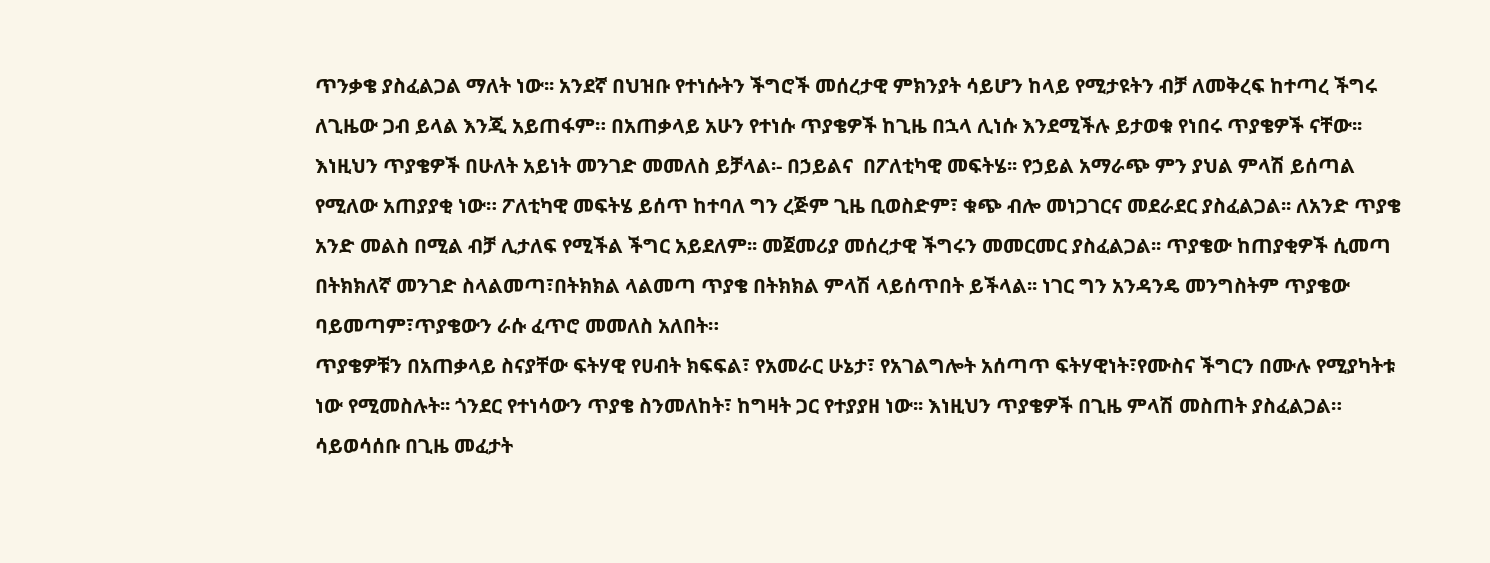ጥንቃቄ ያስፈልጋል ማለት ነው፡፡ አንደኛ በህዝቡ የተነሱትን ችግሮች መሰረታዊ ምክንያት ሳይሆን ከላይ የሚታዩትን ብቻ ለመቅረፍ ከተጣረ ችግሩ ለጊዜው ጋብ ይላል እንጂ አይጠፋም። በአጠቃላይ አሁን የተነሱ ጥያቄዎች ከጊዜ በኋላ ሊነሱ እንደሚችሉ ይታወቁ የነበሩ ጥያቄዎች ናቸው፡፡ እነዚህን ጥያቄዎች በሁለት አይነት መንገድ መመለስ ይቻላል፡- በኃይልና  በፖለቲካዊ መፍትሄ፡፡ የኃይል አማራጭ ምን ያህል ምላሽ ይሰጣል የሚለው አጠያያቂ ነው። ፖለቲካዊ መፍትሄ ይሰጥ ከተባለ ግን ረጅም ጊዜ ቢወስድም፣ ቁጭ ብሎ መነጋገርና መደራደር ያስፈልጋል፡፡ ለአንድ ጥያቄ አንድ መልስ በሚል ብቻ ሊታለፍ የሚችል ችግር አይደለም፡፡ መጀመሪያ መሰረታዊ ችግሩን መመርመር ያስፈልጋል፡፡ ጥያቄው ከጠያቂዎች ሲመጣ በትክክለኛ መንገድ ስላልመጣ፣በትክክል ላልመጣ ጥያቄ በትክክል ምላሽ ላይሰጥበት ይችላል፡፡ ነገር ግን አንዳንዴ መንግስትም ጥያቄው ባይመጣም፣ጥያቄውን ራሱ ፈጥሮ መመለስ አለበት።
ጥያቄዎቹን በአጠቃላይ ስናያቸው ፍትሃዊ የሀብት ክፍፍል፣ የአመራር ሁኔታ፣ የአገልግሎት አሰጣጥ ፍትሃዊነት፣የሙስና ችግርን በሙሉ የሚያካትቱ ነው የሚመስሉት፡፡ ጎንደር የተነሳውን ጥያቄ ስንመለከት፣ ከግዛት ጋር የተያያዘ ነው፡፡ እነዚህን ጥያቄዎች በጊዜ ምላሽ መስጠት ያስፈልጋል። ሳይወሳሰቡ በጊዜ መፈታት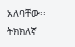አለባቸው፡፡ ትክክለኛ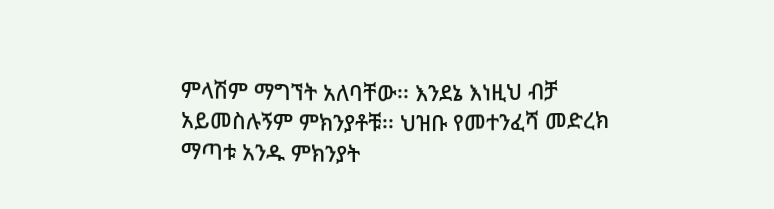ምላሽም ማግኘት አለባቸው፡፡ እንደኔ እነዚህ ብቻ አይመስሉኝም ምክንያቶቹ፡፡ ህዝቡ የመተንፈሻ መድረክ ማጣቱ አንዱ ምክንያት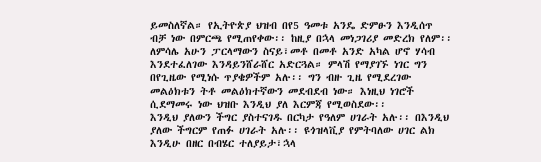ይመስለኛል። የኢትዮጵያ ህዝብ በየ5 ዓመቱ አንዴ ድምፁን እንዲሰጥ ብቻ ነው በምርጫ የሚጠየቀው፡፡ ከዚያ በኋላ መነጋገሪያ መድረክ የለም፡፡ ለምሳሌ አሁን ፓርላማውን ስናይ፣መቶ በመቶ አንድ አካል ሆኖ ሃሳብ እንደተፈለገው እንዳይንሸራሸር አድርጓል። ምላሽ የማያገኙ ነገር ግን በየጊዜው የሚነሱ ጥያቄዎችም አሉ፡፡ ግን ብዙ ጊዜ የሚደረገው መልዕክቱን ትቶ መልዕክተኛውን መደብደብ ነው። እነዚህ ነገሮች ሲደማመሩ ነው ህዝቡ እንዲህ ያለ እርምጃ የሚወስደው፡፡
እንዲህ ያለውን ችግር ያስተናገዱ በርካታ የዓለም ሀገራት አሉ፡፡ በእንዲህ ያለው ችግርም የጠፉ ሀገራት አሉ፡፡ ዩጎዝላቪያ የምትባለው ሀገር ልክ እንዲሁ በዘር በብሄር ተለያይታ፣ኋላ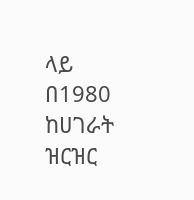ላይ በ1980 ከሀገራት ዝርዝር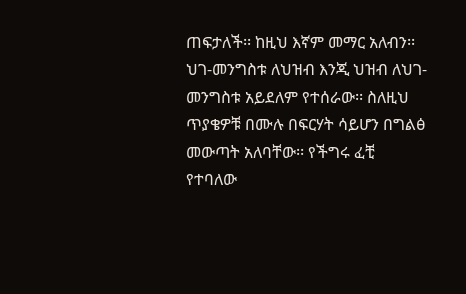ጠፍታለች፡፡ ከዚህ እኛም መማር አለብን፡፡ ህገ-መንግስቱ ለህዝብ እንጂ ህዝብ ለህገ-መንግስቱ አይደለም የተሰራው፡፡ ስለዚህ ጥያቄዎቹ በሙሉ በፍርሃት ሳይሆን በግልፅ መውጣት አለባቸው፡፡ የችግሩ ፈቺ የተባለው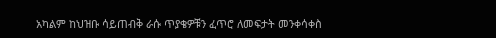አካልም ከህዝቡ ሳይጠብቅ ራሱ ጥያቄዎቹን ፈጥሮ ለመፍታት መንቀሳቀስ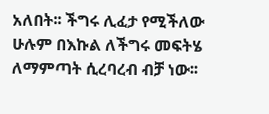አለበት፡፡ ችግሩ ሊፈታ የሚችለው ሁሉም በእኩል ለችግሩ መፍትሄ ለማምጣት ሲረባረብ ብቻ ነው፡፡